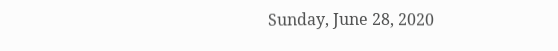Sunday, June 28, 2020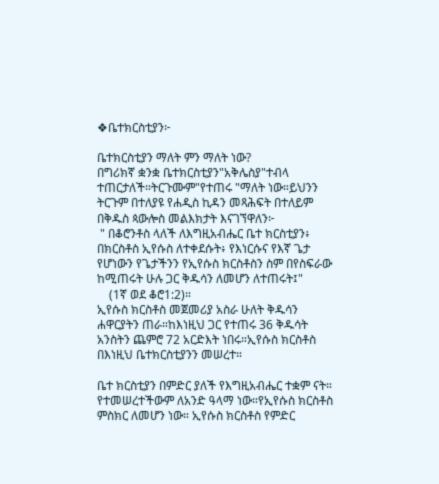❖ቤተክርስቲያን፦

ቤተክርስቲያን ማለት ምን ማለት ነው?
በግሪክኛ ቋንቋ ቤተክርስቲያን"አቅሌስያ"ተብላ ተጠርታለች።ትርጉሙም"የተጠሩ "ማለት ነው።ይህንን ትርጉም በተለያዩ የሐዲስ ኪዳን መጻሕፍት በተለይም በቅዱስ ጳውሎስ መልእክታት እናገኘዋለን፦
 " በቆሮንቶስ ላለች ለእግዚአብሔር ቤተ ክርስቲያን፥ በክርስቶስ ኢየሱስ ለተቀደሱት፥ የእነርሱና የእኛ ጌታ የሆነውን የጌታችንን የኢየሱስ ክርስቶስን ስም በየስፍራው ከሚጠሩት ሁሉ ጋር ቅዱሳን ለመሆን ለተጠሩት፤"
    (1ኛ ወደ ቆሮ1:2)።
ኢየሱስ ክርስቶስ መጀመሪያ አስራ ሁለት ቅዱሳን ሐዋርያትን ጠራ።ከእነዚህ ጋር የተጠሩ 36 ቅዱሳት አንስትን ጨምሮ 72 አርድእት ነበሩ።ኢየሱስ ክርስቶስ በእነዚህ ቤተክርስቲያንን መሠረተ።

ቤተ ክርስቲያን በምድር ያለች የእግዚአብሔር ተቋም ናት። የተመሠረተችውም ለአንድ ዓላማ ነው።የኢየሱስ ክርስቶስ ምስክር ለመሆን ነው። ኢየሱስ ክርስቶስ የምድር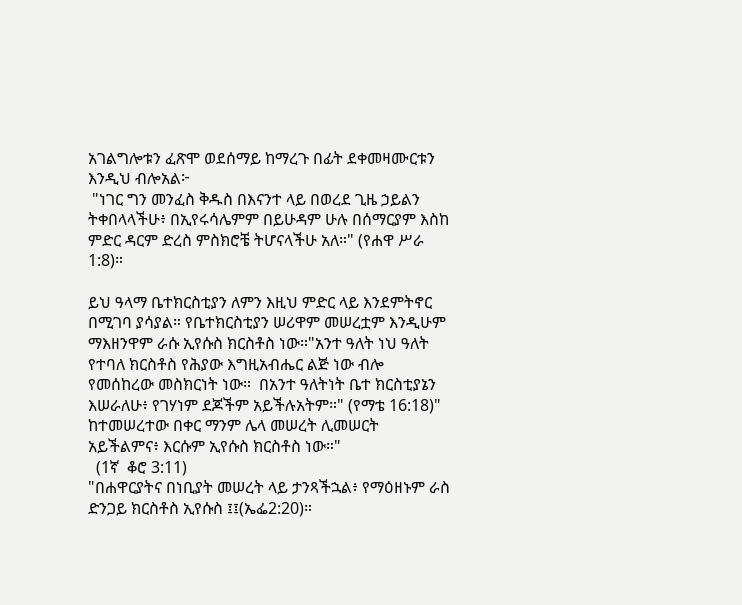አገልግሎቱን ፈጽሞ ወደሰማይ ከማረጉ በፊት ደቀመዛሙርቱን እንዲህ ብሎአል፦
 "ነገር ግን መንፈስ ቅዱስ በእናንተ ላይ በወረደ ጊዜ ኃይልን ትቀበላላችሁ፥ በኢየሩሳሌምም በይሁዳም ሁሉ በሰማርያም እስከ ምድር ዳርም ድረስ ምስክሮቼ ትሆናላችሁ አለ።" (የሐዋ ሥራ 1:8)።

ይህ ዓላማ ቤተክርስቲያን ለምን እዚህ ምድር ላይ እንደምትኖር በሚገባ ያሳያል። የቤተክርስቲያን ሠሪዋም መሠረቷም እንዲሁም ማእዘንዋም ራሱ ኢየሱስ ክርስቶስ ነው።"አንተ ዓለት ነህ ዓለት የተባለ ክርስቶስ የሕያው እግዚአብሔር ልጅ ነው ብሎ የመሰከረው መስክርነት ነው።  በአንተ ዓለትነት ቤተ ክርስቲያኔን እሠራለሁ፥ የገሃነም ደጆችም አይችሉአትም።" (የማቴ 16:18)"
ከተመሠረተው በቀር ማንም ሌላ መሠረት ሊመሠርት አይችልምና፥ እርሱም ኢየሱስ ክርስቶስ ነው።"
  (1ኛ  ቆሮ 3:11)
"በሐዋርያትና በነቢያት መሠረት ላይ ታንጻችኋል፥ የማዕዘኑም ራስ ድንጋይ ክርስቶስ ኢየሱስ ፤፤(ኤፌ2:20)።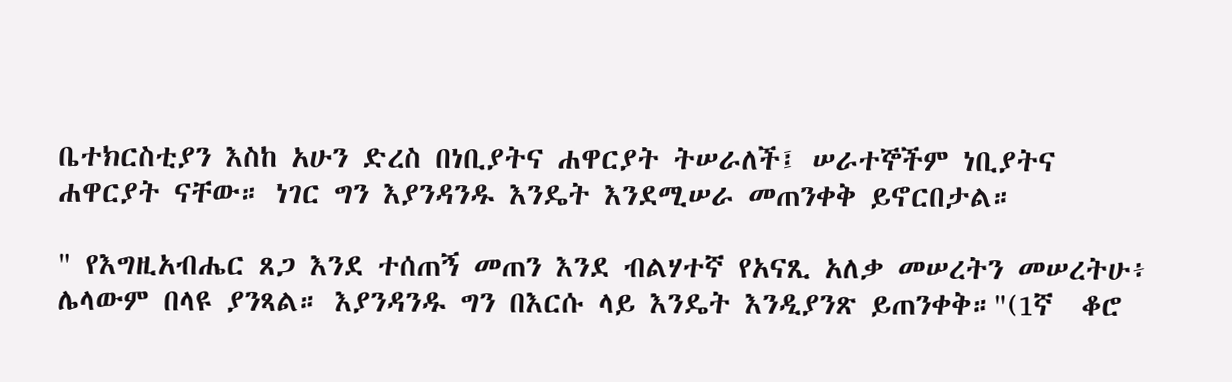ቤተክርስቲያን እስከ አሁን ድረስ በነቢያትና ሐዋርያት ትሠራለች፤ ሠራተኞችም ነቢያትና ሐዋርያት ናቸው። ነገር ግን እያንዳንዱ እንዴት እንደሚሠራ መጠንቀቅ ይኖርበታል።

" የእግዚአብሔር ጸጋ እንደ ተሰጠኝ መጠን እንደ ብልሃተኛ የአናጺ አለቃ መሠረትን መሠረትሁ፥ ሌላውም በላዩ ያንጻል። እያንዳንዱ ግን በእርሱ ላይ እንዴት እንዲያንጽ ይጠንቀቅ።"(1ኛ  ቆሮ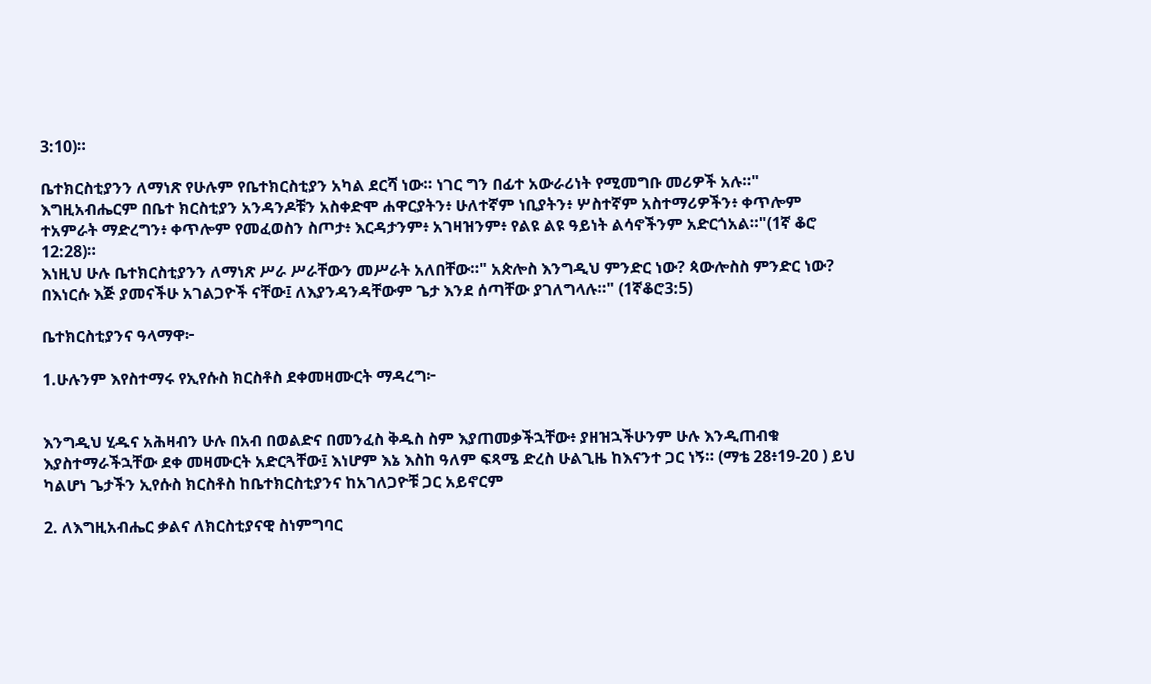3:10)።

ቤተክርስቲያንን ለማነጽ የሁሉም የቤተክርስቲያን አካል ደርሻ ነው። ነገር ግን በፊተ አውራሪነት የሚመግቡ መሪዎች አሉ።" እግዚአብሔርም በቤተ ክርስቲያን አንዳንዶቹን አስቀድሞ ሐዋርያትን፥ ሁለተኛም ነቢያትን፥ ሦስተኛም አስተማሪዎችን፥ ቀጥሎም ተአምራት ማድረግን፥ ቀጥሎም የመፈወስን ስጦታ፥ እርዳታንም፥ አገዛዝንም፥ የልዩ ልዩ ዓይነት ልሳኖችንም አድርጎአል።"(1ኛ ቆሮ 12:28)።
እነዚህ ሁሉ ቤተክርስቲያንን ለማነጽ ሥራ ሥራቸውን መሥራት አለበቸው።" አጵሎስ እንግዲህ ምንድር ነው? ጳውሎስስ ምንድር ነው? በእነርሱ እጅ ያመናችሁ አገልጋዮች ናቸው፤ ለእያንዳንዳቸውም ጌታ እንደ ሰጣቸው ያገለግላሉ።" (1ኛቆሮ3:5)

ቤተክርስቲያንና ዓላማዋ፦

1.ሁሉንም እየስተማሩ የኢየሱስ ክርስቶስ ደቀመዛሙርት ማዳረግ፦


እንግዲህ ሂዱና አሕዛብን ሁሉ በአብ በወልድና በመንፈስ ቅዱስ ስም እያጠመቃችኋቸው፥ ያዘዝኋችሁንም ሁሉ እንዲጠብቁ እያስተማራችኋቸው ደቀ መዛሙርት አድርጓቸው፤ እነሆም እኔ እስከ ዓለም ፍጻሜ ድረስ ሁልጊዜ ከእናንተ ጋር ነኝ። (ማቴ 28፥19-20 ) ይህ ካልሆነ ጌታችን ኢየሱስ ክርስቶስ ከቤተክርስቲያንና ከአገለጋዮቹ ጋር አይኖርም

2. ለእግዚአብሔር ቃልና ለክርስቲያናዊ ስነምግባር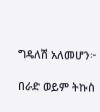ግዴለሽ አለመሆን፦

በራድ ወይም ትኩስ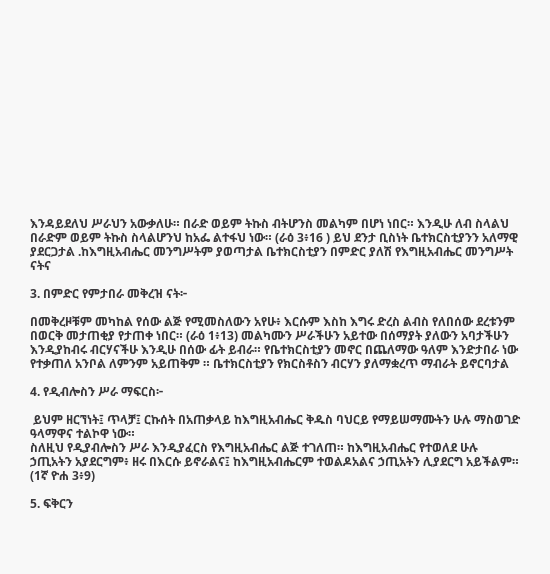እንዳይደለህ ሥራህን አውቃለሁ። በራድ ወይም ትኩስ ብትሆንስ መልካም በሆነ ነበር። እንዲሁ ለብ ስላልህ በራድም ወይም ትኩስ ስላልሆንህ ከአፌ ልተፋህ ነው። (ራዕ 3፥16 ) ይህ ደንታ ቢስነት ቤተክርስቲያንን አለማዊ ያደርጋታል .ከእግዚአብሔር መንግሥትም ያወጣታል ቤተክርስቲያን በምድር ያለሽ የእግዚአብሔር መንግሥት ናትና

3. በምድር የምታበራ መቅረዝ ናት፦

በመቅረዞቹም መካከል የሰው ልጅ የሚመስለውን አየሁ፥ እርሱም እስከ እግሩ ድረስ ልብስ የለበሰው ደረቱንም በወርቅ መታጠቂያ የታጠቀ ነበር። (ራዕ 1፥13) መልካሙን ሥራችሁን አይተው በሰማያት ያለውን አባታችሁን እንዲያከብሩ ብርሃናችሁ እንዲሁ በሰው ፊት ይብራ። የቤተክርስቲያን መኖር በጨለማው ዓለም እንድታበራ ነው የተቃጠለ አንቦል ለምንም አይጠቅም ። ቤተክርስቲያን የክርስቶስን ብርሃን ያለማቋረጥ ማብራት ይኖርባታል

4. የዲብሎስን ሥራ ማፍርስ፦

 ይህም ዘርኘነት፤ ጥላቻ፤ ርኩሰት በአጠቃላይ ከእግዚአብሔር ቅዱስ ባህርይ የማይሠማሙትን ሁሉ ማስወገድ ዓላማዋና ተልኮዋ ነው።
ስለዚህ የዲያብሎስን ሥራ እንዲያፈርስ የእግዚአብሔር ልጅ ተገለጠ። ከእግዚአብሔር የተወለደ ሁሉ ኃጢአትን አያደርግም፥ ዘሩ በእርሱ ይኖራልና፤ ከእግዚአብሔርም ተወልዶአልና ኃጢአትን ሊያደርግ አይችልም። (1ኛ ዮሐ 3፥9)

5. ፍቅርን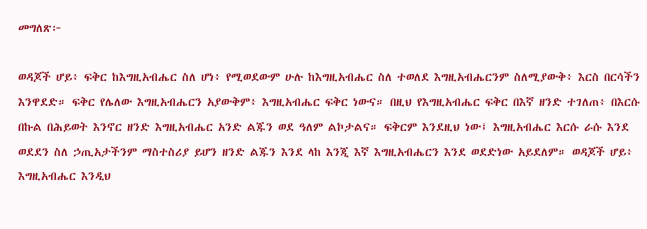መግለጽ፦

ወዳጆች ሆይ፥ ፍቅር ከእግዚአብሔር ስለ ሆነ፥ የሚወደውም ሁሉ ከእግዚአብሔር ስለ ተወለደ እግዚአብሔርንም ስለሚያውቅ፥ እርስ በርሳችን እንዋደድ። ፍቅር የሌለው እግዚአብሔርን አያውቅም፥ እግዚአብሔር ፍቅር ነውና። በዚህ የእግዚአብሔር ፍቅር በእኛ ዘንድ ተገለጠ፥ በእርሱ በኩል በሕይወት እንኖር ዘንድ እግዚአብሔር አንድ ልጁን ወደ ዓለም ልኮታልና። ፍቅርም እንደዚህ ነው፤ እግዚአብሔር እርሱ ራሱ እንደ ወደደን ስለ ኃጢአታችንም ማስተስሪያ ይሆን ዘንድ ልጁን እንደ ላከ እንጂ እኛ እግዚአብሔርን እንደ ወደድነው አይደለም። ወዳጆች ሆይ፥ እግዚአብሔር እንዲህ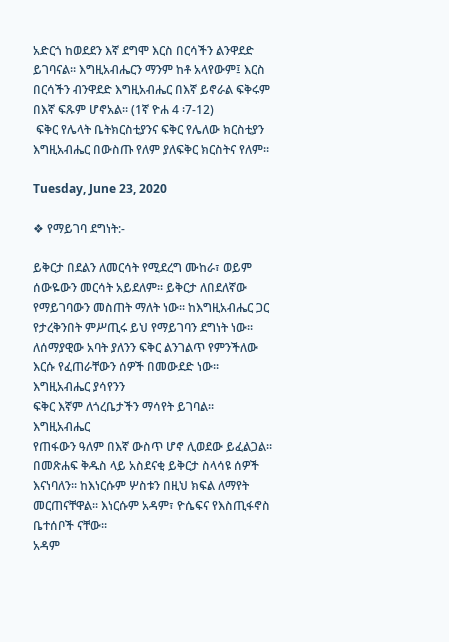አድርጎ ከወደደን እኛ ደግሞ እርስ በርሳችን ልንዋደድ ይገባናል። እግዚአብሔርን ማንም ከቶ አላየውም፤ እርስ በርሳችን ብንዋደድ እግዚአብሔር በእኛ ይኖራል ፍቅሩም በእኛ ፍጹም ሆኖአል። (1ኛ ዮሐ 4 ፡7-12)
 ፍቅር የሌላት ቤትክርስቲያንና ፍቅር የሌለው ክርስቲያን እግዚአብሔር በውስጡ የለም ያለፍቅር ክርስትና የለም።

Tuesday, June 23, 2020

❖ የማይገባ ደግነት:-

ይቅርታ በደልን ለመርሳት የሚደረግ ሙከራ፣ ወይም
ሰውዬውን መርሳት አይደለም፡፡ ይቅርታ ለበደለኛው
የማይገባውን መስጠት ማለት ነው፡፡ ከእግዚአብሔር ጋር የታረቅንበት ምሥጢሩ ይህ የማይገባን ደግነት ነው፡፡
ለሰማያዊው አባት ያለንን ፍቅር ልንገልጥ የምንችለው እርሱ የፈጠራቸውን ሰዎች በመውደድ ነው፡፡ እግዚአብሔር ያሳየንን
ፍቅር እኛም ለጎረቤታችን ማሳየት ይገባል፡፡ እግዚአብሔር
የጠፋውን ዓለም በእኛ ውስጥ ሆኖ ሊወደው ይፈልጋል፡፡
በመጽሐፍ ቅዱስ ላይ አስደናቂ ይቅርታ ስላሳዩ ሰዎች
እናነባለን፡፡ ከእነርሱም ሦስቱን በዚህ ክፍል ለማየት
መርጠናቸዋል፡፡ እነርሱም አዳም፣ ዮሴፍና የእስጢፋኖስ
ቤተሰቦች ናቸው፡፡
አዳም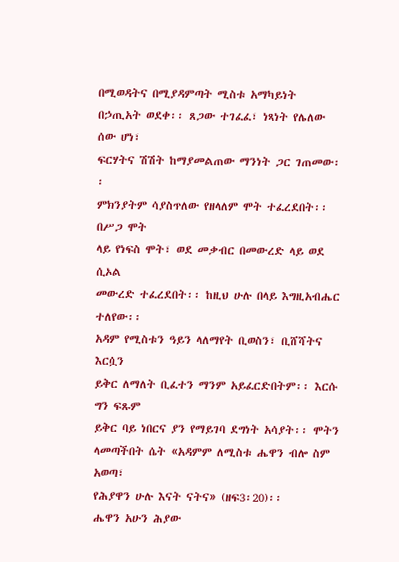በሚወዳትና በሚያዳምጣት ሚስቱ አማካይነት
በኃጢአት ወደቀ፡፡ ጸጋው ተገፈፈ፣ ነጻነት የሌለው ሰው ሆነ፣
ፍርሃትና ሽሽት ከማያመልጠው ማንነት ጋር ገጠመው፡፡
ምክንያትም ሳያስጥለው የዘላለም ሞት ተፈረደበት፡፡ በሥጋ ሞት
ላይ የነፍስ ሞት፣ ወደ መቃብር በመውረድ ላይ ወደ ሲኦል
መውረድ ተፈረደበት፡፡ ከዚህ ሁሉ በላይ እግዚአብሔር ተለየው፡፡
አዳም የሚስቱን ዓይን ላለማየት ቢወስን፣ ቢሸሻትና እርሷን
ይቅር ለማለት ቢፈተን ማንም አይፈርድበትም፡፡ እርሱ ግን ፍጹም
ይቅር ባይ ነበርና ያን የማይገባ ደግነት አሳያት፡፡ ሞትን
ላመጣችበት ሴት «አዳምም ለሚስቱ ሔዋን ብሎ ስም አወጣ፣
የሕያዋን ሁሉ እናት ናትና» (ዘፍ3፡20)፡፡
ሔዋን አሁን ሕያው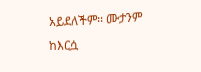አይደለችም፡፡ ሙታንም ከእርሷ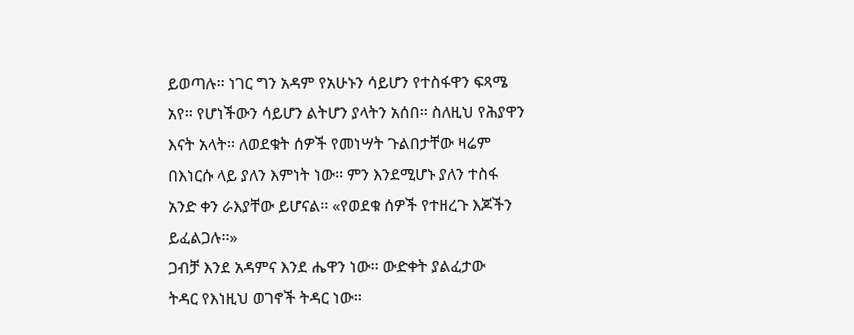ይወጣሉ፡፡ ነገር ግን አዳም የአሁኑን ሳይሆን የተስፋዋን ፍጻሜ
አየ፡፡ የሆነችውን ሳይሆን ልትሆን ያላትን አሰበ፡፡ ስለዚህ የሕያዋን
እናት አላት፡፡ ለወደቁት ሰዎች የመነሣት ጉልበታቸው ዛሬም
በእነርሱ ላይ ያለን እምነት ነው፡፡ ምን እንደሚሆኑ ያለን ተስፋ
አንድ ቀን ራእያቸው ይሆናል፡፡ «የወደቁ ሰዎች የተዘረጉ እጆችን
ይፈልጋሉ፡፡»
ጋብቻ እንደ አዳምና እንደ ሔዋን ነው፡፡ ውድቀት ያልፈታው
ትዳር የእነዚህ ወገኖች ትዳር ነው፡፡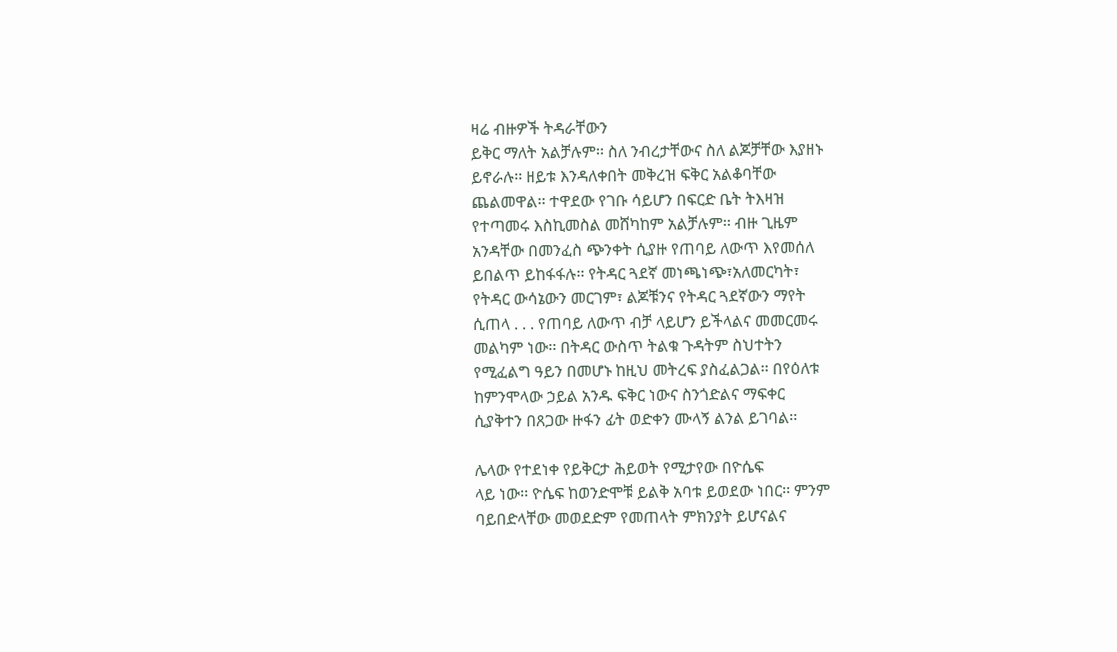ዛሬ ብዙዎች ትዳራቸውን
ይቅር ማለት አልቻሉም፡፡ ስለ ንብረታቸውና ስለ ልጆቻቸው እያዘኑ
ይኖራሉ፡፡ ዘይቱ እንዳለቀበት መቅረዝ ፍቅር አልቆባቸው
ጨልመዋል፡፡ ተዋደው የገቡ ሳይሆን በፍርድ ቤት ትእዛዝ
የተጣመሩ እስኪመስል መሸካከም አልቻሉም፡፡ ብዙ ጊዜም
አንዳቸው በመንፈስ ጭንቀት ሲያዙ የጠባይ ለውጥ እየመሰለ
ይበልጥ ይከፋፋሉ፡፡ የትዳር ጓደኛ መነጫነጭ፣አለመርካት፣
የትዳር ውሳኔውን መርገም፣ ልጆቹንና የትዳር ጓደኛውን ማየት
ሲጠላ . . . የጠባይ ለውጥ ብቻ ላይሆን ይችላልና መመርመሩ
መልካም ነው፡፡ በትዳር ውስጥ ትልቁ ጉዳትም ስህተትን
የሚፈልግ ዓይን በመሆኑ ከዚህ መትረፍ ያስፈልጋል፡፡ በየዕለቱ
ከምንሞላው ኃይል አንዱ ፍቅር ነውና ስንጎድልና ማፍቀር
ሲያቅተን በጸጋው ዙፋን ፊት ወድቀን ሙላኝ ልንል ይገባል፡፡

ሌላው የተደነቀ የይቅርታ ሕይወት የሚታየው በዮሴፍ
ላይ ነው፡፡ ዮሴፍ ከወንድሞቹ ይልቅ አባቱ ይወደው ነበር፡፡ ምንም
ባይበድላቸው መወደድም የመጠላት ምክንያት ይሆናልና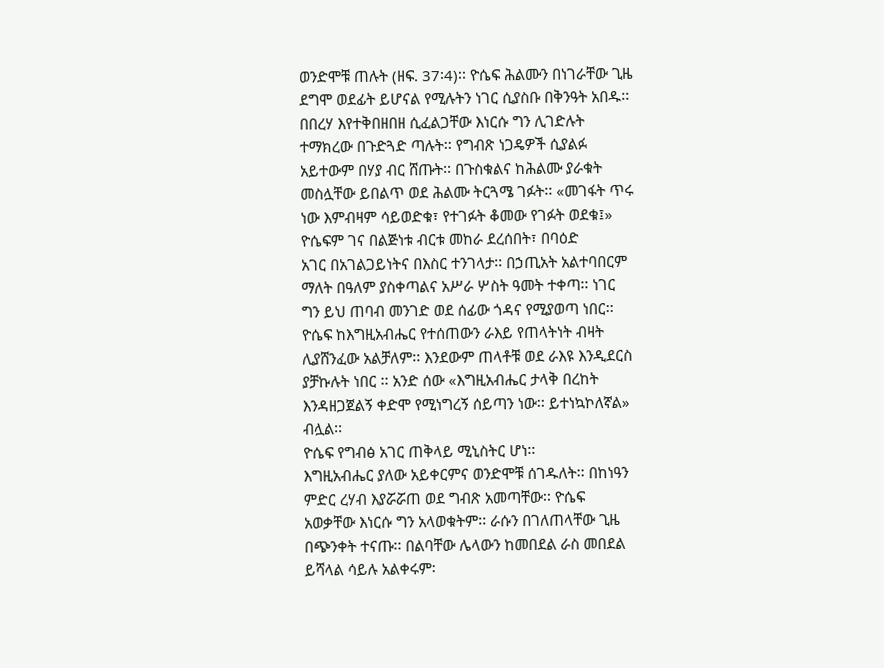ወንድሞቹ ጠሉት (ዘፍ. 37፡4)፡፡ ዮሴፍ ሕልሙን በነገራቸው ጊዜ
ደግሞ ወደፊት ይሆናል የሚሉትን ነገር ሲያስቡ በቅንዓት አበዱ፡፡
በበረሃ እየተቅበዘበዘ ሲፈልጋቸው እነርሱ ግን ሊገድሉት
ተማክረው በጉድጓድ ጣሉት፡፡ የግብጽ ነጋዴዎች ሲያልፉ
አይተውም በሃያ ብር ሸጡት፡፡ በጉስቁልና ከሕልሙ ያራቁት
መስሏቸው ይበልጥ ወደ ሕልሙ ትርጓሜ ገፉት፡፡ «መገፋት ጥሩ
ነው እምብዛም ሳይወድቁ፣ የተገፉት ቆመው የገፉት ወደቁ፤»
ዮሴፍም ገና በልጅነቱ ብርቱ መከራ ደረሰበት፣ በባዕድ
አገር በአገልጋይነትና በእስር ተንገላታ፡፡ በኃጢአት አልተባበርም
ማለት በዓለም ያስቀጣልና አሥራ ሦስት ዓመት ተቀጣ፡፡ ነገር
ግን ይህ ጠባብ መንገድ ወደ ሰፊው ጎዳና የሚያወጣ ነበር፡፡
ዮሴፍ ከእግዚአብሔር የተሰጠውን ራእይ የጠላትነት ብዛት
ሊያሸንፈው አልቻለም፡፡ እንደውም ጠላቶቹ ወደ ራእዩ እንዲደርስ
ያቻኩሉት ነበር ፡፡ አንድ ሰው «እግዚአብሔር ታላቅ በረከት
እንዳዘጋጀልኝ ቀድሞ የሚነግረኝ ሰይጣን ነው፡፡ ይተነኳኮለኛል»
ብሏል፡፡
ዮሴፍ የግብፅ አገር ጠቅላይ ሚኒስትር ሆነ፡፡
እግዚአብሔር ያለው አይቀርምና ወንድሞቹ ሰገዱለት፡፡ በከነዓን
ምድር ረሃብ እያሯሯጠ ወደ ግብጽ አመጣቸው፡፡ ዮሴፍ
አወቃቸው እነርሱ ግን አላወቁትም፡፡ ራሱን በገለጠላቸው ጊዜ
በጭንቀት ተናጡ፡፡ በልባቸው ሌላውን ከመበደል ራስ መበደል
ይሻላል ሳይሉ አልቀሩም፡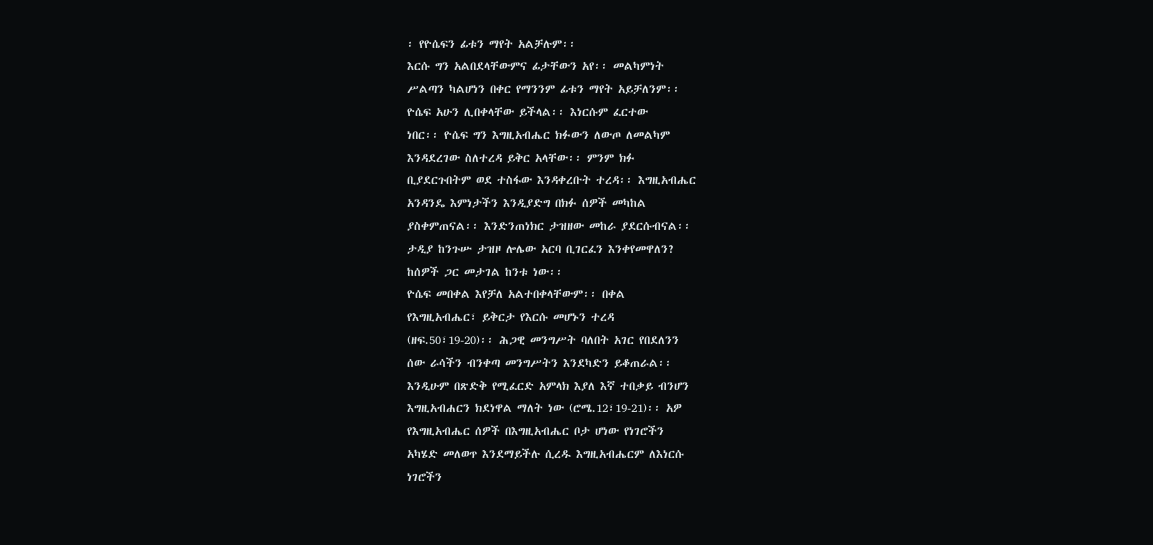፡ የዮሴፍን ፊቱን ማየት አልቻሉም፡፡
እርሱ ግን አልበደላቸውምና ፊታቸውን አየ፡፡ መልካምነት
ሥልጣን ካልሆነን በቀር የማንንም ፊቱን ማየት አይቻለንም፡፡
ዮሴፍ አሁን ሊበቀላቸው ይችላል፡፡ እነርሱም ፈርተው
ነበር፡፡ ዮሴፍ ግን እግዚአብሔር ክፉውን ለውጦ ለመልካም
እንዳደረገው ስለተረዳ ይቅር አላቸው፡፡ ምንም ክፉ
ቢያደርጉበትም ወደ ተስፋው እንዳቀረቡት ተረዳ፡፡ እግዚአብሔር
አንዳንዴ እምነታችን እንዲያድግ በክፉ ሰዎች መካከል
ያስቀምጠናል፡፡ እንድንጠነክር ታዝዘው መከራ ያደርሱብናል፡፡
ታዲያ ከንጉሡ ታዝዞ ሎሌው አርባ ቢገርፈን እንቀየመዋለን?
ከሰዎች ጋር መታገል ከንቱ ነው፡፡
ዮሴፍ መበቀል እየቻለ አልተበቀላቸውም፡፡ በቀል
የእግዚአብሔር፣ ይቅርታ የእርሱ መሆኑን ተረዳ
(ዘፍ.50፣19-20)፡፡ ሕጋዊ መንግሥት ባለበት አገር የበደለንን
ሰው ራሳችን ብንቀጣ መንግሥትን እንደካድን ይቆጠራል፡፡
እንዲሁም በጽድቅ የሚፈርድ አምላክ እያለ እኛ ተበቃይ ብንሆን
እግዚአብሐርን ክደነዋል ማለት ነው (ሮሜ.12፣19-21)፡፡ አዎ
የእግዚአብሔር ሰዎች በእግዚአብሔር ቦታ ሆነው የነገሮችን
አካሄድ መለወጥ እንደማይችሉ ሲረዱ እግዚአብሔርም ለእነርሱ
ነገሮችን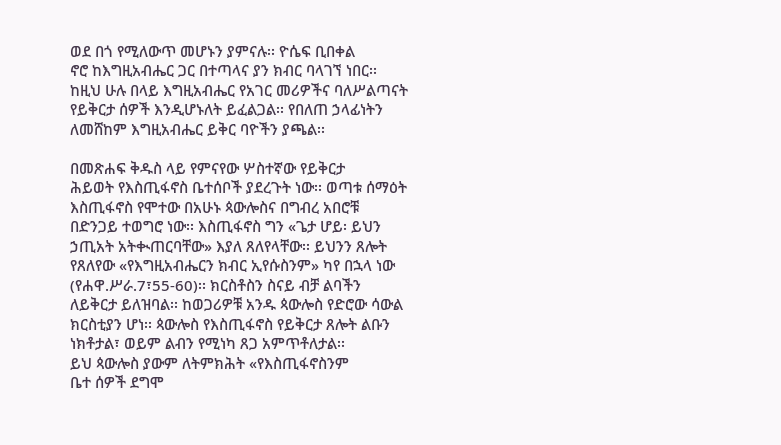ወደ በጎ የሚለውጥ መሆኑን ያምናሉ፡፡ ዮሴፍ ቢበቀል
ኖሮ ከእግዚአብሔር ጋር በተጣላና ያን ክብር ባላገኘ ነበር፡፡
ከዚህ ሁሉ በላይ እግዚአብሔር የአገር መሪዎችና ባለሥልጣናት
የይቅርታ ሰዎች እንዲሆኑለት ይፈልጋል፡፡ የበለጠ ኃላፊነትን
ለመሸከም እግዚአብሔር ይቅር ባዮችን ያጫል፡፡

በመጽሐፍ ቅዱስ ላይ የምናየው ሦስተኛው የይቅርታ
ሕይወት የእስጢፋኖስ ቤተሰቦች ያደረጉት ነው፡፡ ወጣቱ ሰማዕት
እስጢፋኖስ የሞተው በአሁኑ ጳውሎስና በግብረ አበሮቹ
በድንጋይ ተወግሮ ነው፡፡ እስጢፋኖስ ግን «ጌታ ሆይ፡ ይህን
ኃጢአት አትቊጠርባቸው» እያለ ጸለየላቸው፡፡ ይህንን ጸሎት
የጸለየው «የእግዚአብሔርን ክብር ኢየሱስንም» ካየ በኋላ ነው
(የሐዋ.ሥራ.7፣55-60)፡፡ ክርስቶስን ስናይ ብቻ ልባችን
ለይቅርታ ይለዝባል፡፡ ከወጋሪዎቹ አንዱ ጳውሎስ የድሮው ሳውል
ክርስቲያን ሆነ፡፡ ጳውሎስ የእስጢፋኖስ የይቅርታ ጸሎት ልቡን
ነክቶታል፣ ወይም ልብን የሚነካ ጸጋ አምጥቶለታል፡፡
ይህ ጳውሎስ ያውም ለትምክሕት «የእስጢፋኖስንም
ቤተ ሰዎች ደግሞ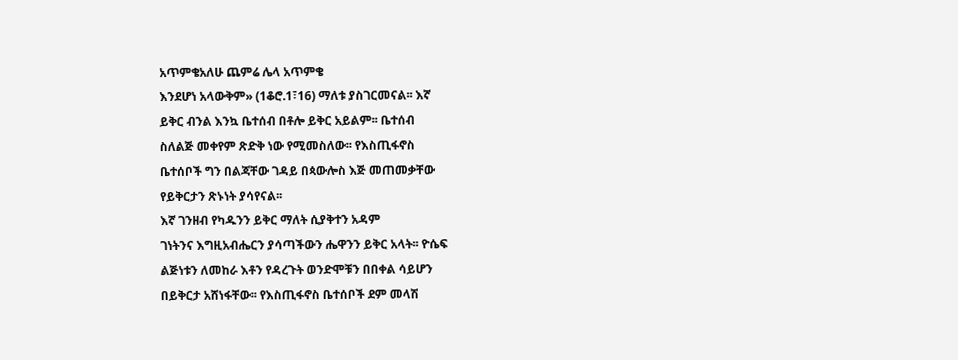አጥምቄአለሁ ጨምሬ ሌላ አጥምቄ
እንደሆነ አላውቅም» (1ቆሮ.1፣16) ማለቱ ያስገርመናል፡፡ እኛ
ይቅር ብንል እንኳ ቤተሰብ በቶሎ ይቅር አይልም፡፡ ቤተሰብ
ስለልጅ መቀየም ጽድቅ ነው የሚመስለው፡፡ የእስጢፋኖስ
ቤተሰቦች ግን በልጃቸው ገዳይ በጳውሎስ እጅ መጠመቃቸው
የይቅርታን ጽኑነት ያሳየናል፡፡
እኛ ገንዘብ የካዱንን ይቅር ማለት ሲያቅተን አዳም
ገነትንና እግዚአብሔርን ያሳጣችውን ሔዋንን ይቅር አላት፡፡ ዮሴፍ
ልጅነቱን ለመከራ እቶን የዳረጉት ወንድሞቹን በበቀል ሳይሆን
በይቅርታ አሸነፋቸው፡፡ የእስጢፋኖስ ቤተሰቦች ደም መላሽ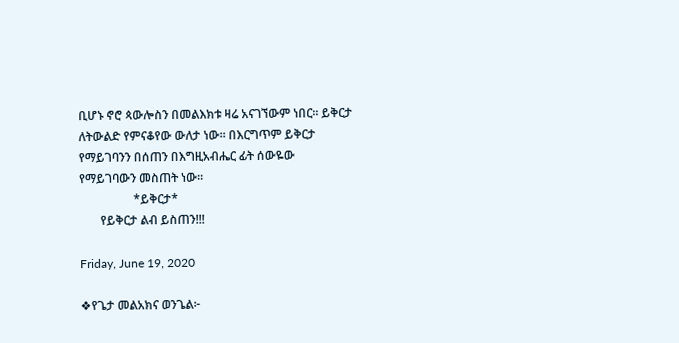ቢሆኑ ኖሮ ጳውሎስን በመልእክቱ ዛሬ አናገኘውም ነበር፡፡ ይቅርታ
ለትውልድ የምናቆየው ውለታ ነው፡፡ በእርግጥም ይቅርታ
የማይገባንን በሰጠን በእግዚአብሔር ፊት ሰውዬው
የማይገባውን መስጠት ነው፡፡
                  *ይቅርታ*
       የይቅርታ ልብ ይስጠን!!!

Friday, June 19, 2020

❖የጌታ መልአክና ወንጌል፦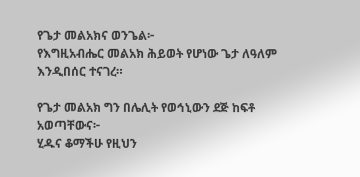የጌታ መልአክና ወንጌል፦
የእግዚአብሔር መልአክ ሕይወት የሆነው ጌታ ለዓለም እንዲበሰር ተናገረ።

የጌታ መልአክ ግን በሌሊት የወኅኒውን ደጅ ከፍቶ አወጣቸውና፦
ሂዱና ቆማችሁ የዚህን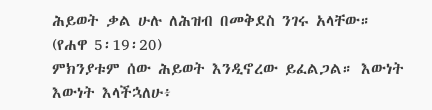ሕይወት ቃል ሁሉ ለሕዝብ በመቅደስ ንገሩ አላቸው። (የሐዋ 5፡19፡20)
ምክንያቱም ሰው ሕይወት እንዲኖረው ይፈልጋል። እውነት እውነት እላችኋለሁ፥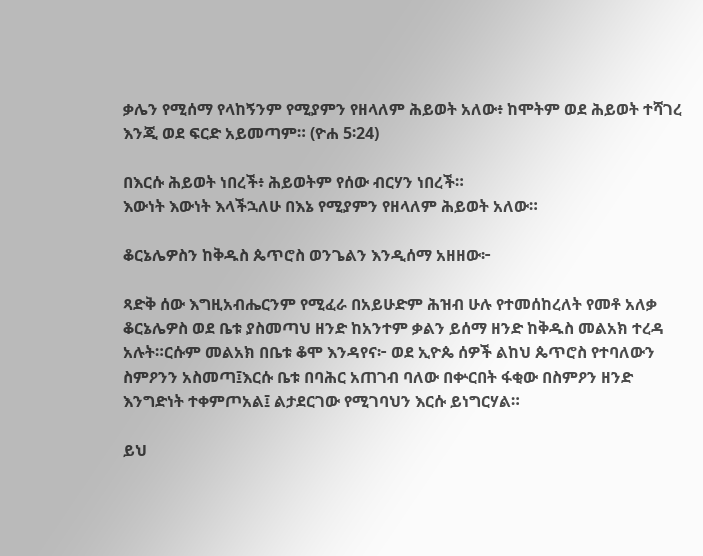ቃሌን የሚሰማ የላከኝንም የሚያምን የዘላለም ሕይወት አለው፥ ከሞትም ወደ ሕይወት ተሻገረ እንጂ ወደ ፍርድ አይመጣም። (ዮሐ 5፡24)

በእርሱ ሕይወት ነበረች፥ ሕይወትም የሰው ብርሃን ነበረች።
እውነት እውነት እላችኋለሁ በእኔ የሚያምን የዘላለም ሕይወት አለው።

ቆርኔሌዎስን ከቅዱስ ጴጥሮስ ወንጌልን እንዲሰማ አዘዘው፦

ጻድቅ ሰው እግዚአብሔርንም የሚፈራ በአይሁድም ሕዝብ ሁሉ የተመሰከረለት የመቶ አለቃ ቆርኔሌዎስ ወደ ቤቱ ያስመጣህ ዘንድ ከአንተም ቃልን ይሰማ ዘንድ ከቅዱስ መልአክ ተረዳ አሉት።ርሱም መልአክ በቤቱ ቆሞ እንዳየና፦ ወደ ኢዮጴ ሰዎች ልከህ ጴጥሮስ የተባለውን ስምዖንን አስመጣ፤እርሱ ቤቱ በባሕር አጠገብ ባለው በቍርበት ፋቂው በስምዖን ዘንድ እንግድነት ተቀምጦአል፤ ልታደርገው የሚገባህን እርሱ ይነግርሃል።

ይህ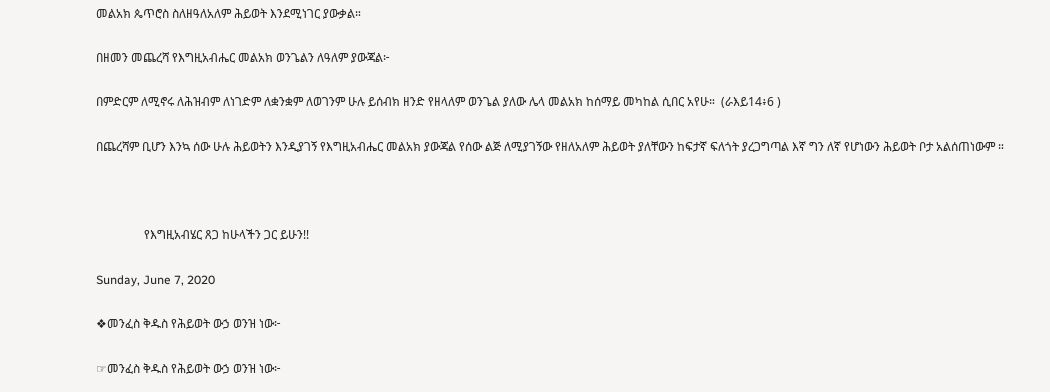መልአክ ጴጥሮስ ስለዘዓለአለም ሕይወት እንደሚነገር ያውቃል።

በዘመን መጨረሻ የእግዚአብሔር መልአክ ወንጌልን ለዓለም ያውጃል፦

በምድርም ለሚኖሩ ለሕዝብም ለነገድም ለቋንቋም ለወገንም ሁሉ ይሰብክ ዘንድ የዘላለም ወንጌል ያለው ሌላ መልአክ ከሰማይ መካከል ሲበር አየሁ።  (ራእይ14፥6 )

በጨረሻም ቢሆን እንኳ ሰው ሁሉ ሕይወትን እንዲያገኝ የእግዚአብሔር መልአክ ያውጃል የሰው ልጅ ለሚያገኝው የዘለአለም ሕይወት ያለቸውን ከፍታኛ ፍለጎት ያረጋግጣል እኛ ግን ለኛ የሆነውን ሕይወት ቦታ አልሰጠነውም ።



                የእግዚአብሄር ጸጋ ከሁላችን ጋር ይሁን!!

Sunday, June 7, 2020

❖መንፈስ ቅዱስ የሕይወት ውኃ ወንዝ ነው፦

☞መንፈስ ቅዱስ የሕይወት ውኃ ወንዝ ነው፦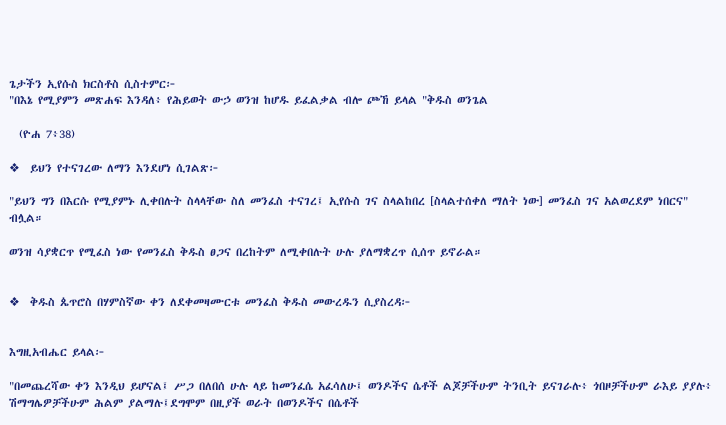ጌታችን ኢየሱስ ክርስቶስ ሲስተምር፦
"በእኔ የሚያምን መጽሐፍ እንዳለ፥ የሕይወት ውኃ ወንዝ ከሆዱ ይፈልቃል ብሎ ጮኸ ይላል "ቅዱስ ወንጌል

  (ዮሐ 7፥38)

❖  ይህን የተናገረው ለማን እንደሆነ ሲገልጽ፦

"ይህን ግን በእርሱ የሚያምኑ ሊቀበሉት ስላላቸው ስለ መንፈስ ተናገረ፤ ኢየሱስ ገና ስላልከበረ [ስላልተሰቀለ ማለት ነው] መንፈስ ገና አልወረደም ነበርና" ብሏል።

ወንዝ ሳያቋርጥ የሚፈስ ነው የመንፈስ ቅዱስ ፀጋና በረከትም ለሚቀበሉት ሁሉ ያለማቋረጥ ሲሰጥ ይኖራል።


❖  ቅዱስ ጴጥሮስ በሃምስኛው ቀን ለደቀመዛሙርቱ መንፈስ ቅዱስ መውረዱን ሲያስረዳ፦


እግዚአብሔር ይላል፦

"በመጨረሻው ቀን እንዲህ ይሆናል፤ ሥጋ በለበሰ ሁሉ ላይ ከመንፈሴ አፈሳለሁ፤ ወንዶችና ሴቶች ልጆቻችሁም ትንቢት ይናገራሉ፥ ጎበዞቻችሁም ራእይ ያያሉ፥ ሽማግሌዎቻችሁም ሕልም ያልማሉ፤ደግሞም በዚያች ወራት በወንዶችና በሴቶች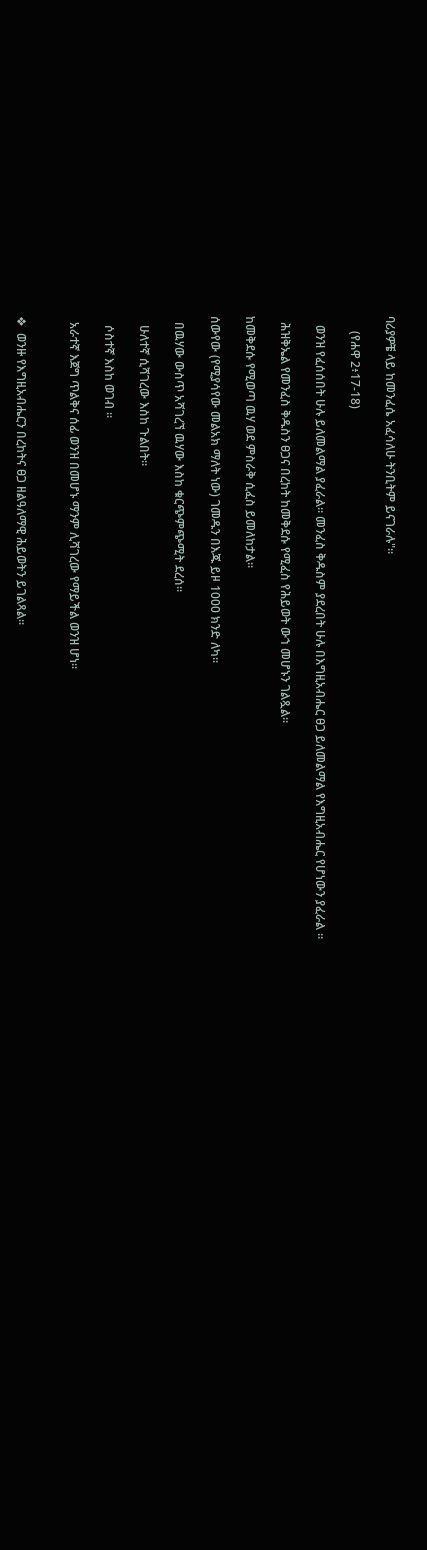ባሪያዎቼ ላይ ከመንፈሴ አፈሳለሁ ትንቢትም ይናገራሉ"።

     (የሐዋ 2፥17-18)

   ወንዝ የፈሰሰበት ሁሉ ይለመልማል ያፈራል። መንፈስ ቅዱስም ያደረበት ሁሉ በእግዚአብሔር ፀጋ ይለመልማል የእግዚአብሔር የሆነውን ያፈራል ።

  ሕዝቅኤል የመንፈስ ቅዱስን ፀጋና በረከት ከመቅደሱ የሚፈስ የሕይወት ውኀ መሆኑን ገልጿል።

ከመቅደሱ የሚወጣ ዉሃ ወደ ምስራቅ ሲፈስ ይመለከታል፡፡

ሰውየው (የሚያሳየው መልአክ ማለት ነው) ገመዱን በእጁ ይዞ 1000 ክንድ ለካ፡፡

  በዉሃው ውስጥ አሻገረኘ ዉሃው እስከ ቁርጭምጭሚት ደረሰ።

   ሁለተኛ ሲሻገረው እስከ ጉልበት።

   ሶስተኛ እስከ ወገብ ።

  አራተኛ እጀግ ጥልቅና ሰፊ ወንዝ በመሆኑ ማንም ሊሻገረው የማይችል ወንዝ ሆነ፡፡


❖  ወንዙ የእግዚአብሔርን በረከትና ፀጋ ዘልዓለማዊ ሕይወትን ይገልጻል፡፡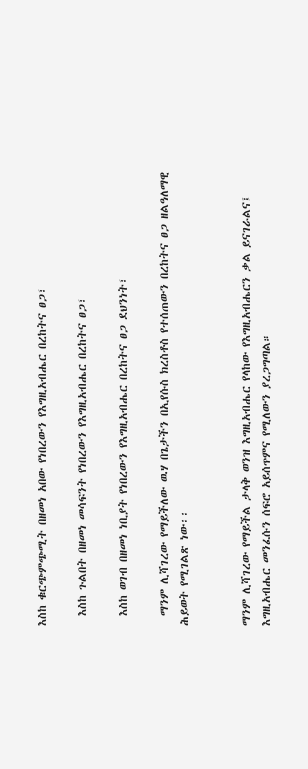እስከ ቁርጭምጭሚት በዘመነ አበው የነበረውን የእግዚአብሔር በረከትና ፀጋ፣

  እስከ ጉልበት በዘመነ መሳፍንት የነበረውን የእግዚአብሔር በረከትና ፀጋ፣

  እስከ ወገብ በዘመነ ነቢያት የነበረውን የእግዚአብሔር በረከትና ፀጋ ደህንነት፣

  ማንም ሊሻገረው የማይችለው ዉሃ በጌታችን በኢየሱስ ክረስቶስ የተሰጠውን በረከትና ፀጋ ዘልዓለማዊ ሕይወት የሚገልጽ ነው፡፡


ማንም ሊሻገረው የማይችል ታላቅ ወንዝ እግዚአብሔር የላከው የእግዚአብሔርን ቃል ይናገራልና፤ እግዚአብሔር መንፈሱን ሰፍሮ አይሰጥምና የሚለውን ያረጋግጣል።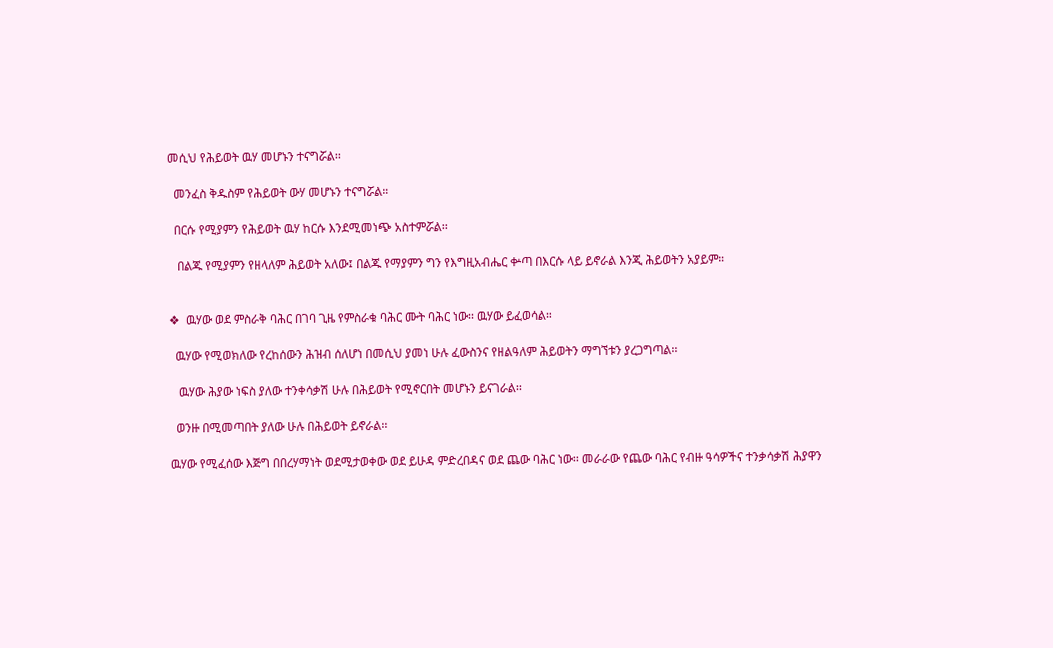መሲህ የሕይወት ዉሃ መሆኑን ተናግሯል፡፡

  መንፈስ ቅዱስም የሕይወት ውሃ መሆኑን ተናግሯል።

  በርሱ የሚያምን የሕይወት ዉሃ ከርሱ እንደሚመነጭ አስተምሯል፡፡

   በልጁ የሚያምን የዘላለም ሕይወት አለው፤ በልጁ የማያምን ግን የእግዚአብሔር ቍጣ በእርሱ ላይ ይኖራል እንጂ ሕይወትን አያይም።


❖  ዉሃው ወደ ምስራቅ ባሕር በገባ ጊዜ የምስራቁ ባሕር ሙት ባሕር ነው፡፡ ዉሃው ይፈወሳል።

  ዉሃው የሚወክለው የረከሰውን ሕዝብ ሰለሆነ በመሲህ ያመነ ሁሉ ፈውስንና የዘልዓለም ሕይወትን ማግኘቱን ያረጋግጣል፡፡

   ዉሃው ሕያው ነፍስ ያለው ተንቀሳቃሽ ሁሉ በሕይወት የሚኖርበት መሆኑን ይናገራል፡፡

  ወንዙ በሚመጣበት ያለው ሁሉ በሕይወት ይኖራል፡፡

ዉሃው የሚፈሰው እጅግ በበረሃማነት ወደሚታወቀው ወደ ይሁዳ ምድረበዳና ወደ ጨው ባሕር ነው፡፡ መራራው የጨው ባሕር የብዙ ዓሳዎችና ተንቃሳቃሽ ሕያዋን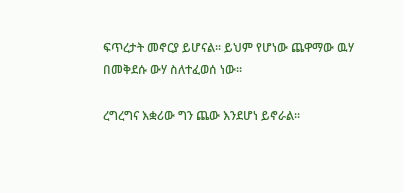ፍጥረታት መኖርያ ይሆናል፡፡ ይህም የሆነው ጨዋማው ዉሃ በመቅደሱ ውሃ ስለተፈወሰ ነው፡፡

ረግረግና እቋሪው ግን ጨው እንደሆነ ይኖራል፡፡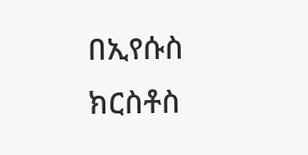በኢየሱስ ክርስቶስ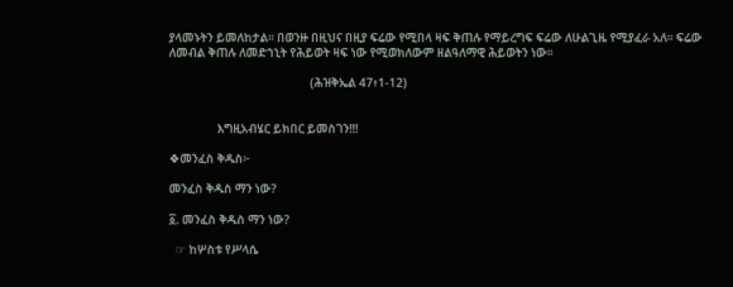ያላመኑትን ይመለከታል፡፡ በወንዙ በዚህና በዚያ ፍሬው የሚበላ ዛፍ ቅጠሉ የማይረግፍ ፍሬው ለሁልጊዜ የሚያፈራ አለ፡፡ ፍሬው ለመብል ቅጠሉ ለመድኀኒት የሕይወት ዛፍ ነው የሚወክለውም ዘልዓለማዊ ሕይወትን ነው፡፡

                                               (ሕዝቅኤል 47፥1-12)


                እግዚአብሄር ይክበር ይመስገን!!!

❖መንፈስ ቅዱስ፦

መንፈስ ቅዱስ ማን ነው?

፩. መንፈስ ቅዱስ ማን ነው?

  ☞ ከሦስቱ የሥላሴ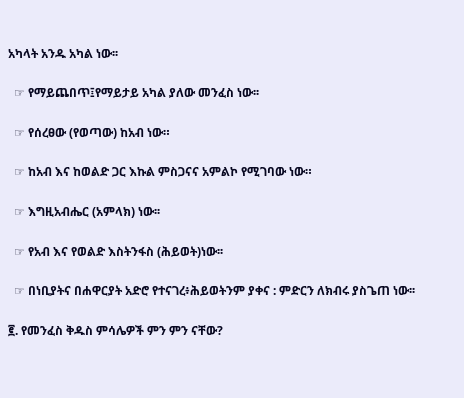አካላት አንዱ አካል ነው፡፡

  ☞ የማይጨበጥ፤የማይታይ አካል ያለው መንፈስ ነው፡፡

  ☞ የሰረፀው (የወጣው) ከአብ ነው።

  ☞ ከአብ እና ከወልድ ጋር እኩል ምስጋናና አምልኮ የሚገባው ነው።

  ☞ እግዚአብሔር (አምላክ) ነው፡፡

  ☞ የአብ እና የወልድ እስትንፋስ (ሕይወት)ነው፡፡

  ☞ በነቢያትና በሐዋርያት አድሮ የተናገረ፥ሕይወትንም ያቀና : ምድርን ለክብሩ ያስጌጠ ነው፡፡

፪. የመንፈስ ቅዱስ ምሳሌዎች ምን ምን ናቸው?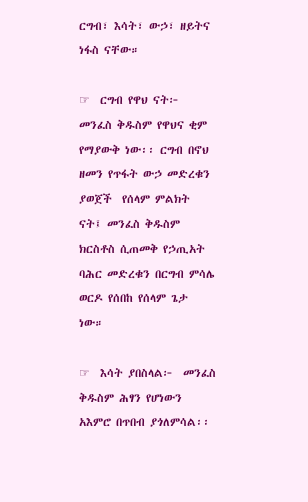ርግብ፣ እሳት፣ ውኃ፣ ዘይትና ነፋስ ናቸው።

☞  ርግብ የዋህ ናት፦ መንፈስ ቅዱስም የዋህና ቂም የማያውቅ ነው፡፡ ርግብ በኖህ ዘመን የጥፋት ውኃ መድረቁን  ያወጀች  የሰላም ምልክት ናት፤ መንፈስ ቅዱስም ክርስቶስ ሲጠመቅ የኃጢአት ባሕር መድረቁን በርግብ ምሳሌ ወርዶ የሰበከ የሰላም ጌታ ነው።

☞  እሳት ያበስላል፦  መንፈስ ቅዱስም ሕፃን የሆነውን አእምሮ በጥበብ ያጎለምሳል፡፡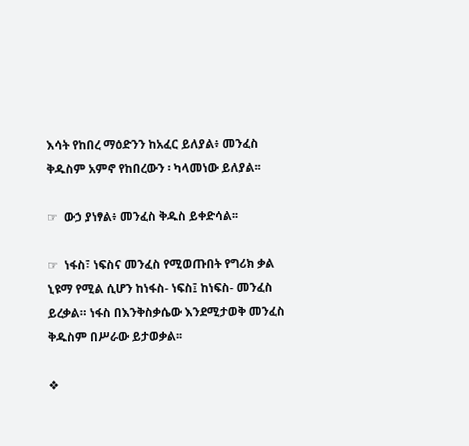እሳት የከበረ ማዕድንን ከአፈር ይለያል፥ መንፈስ ቅዱስም አምኖ የከበረውን ፡ ካላመነው ይለያል፡፡

☞  ውኃ ያነፃል፥ መንፈስ ቅዱስ ይቀድሳል፡፡

☞  ነፋስ፣ ነፍስና መንፈስ የሚወጡበት የግሪክ ቃል ኒዩማ የሚል ሲሆን ከነፋስ- ነፍስ፤ ከነፍስ- መንፈስ ይረቃል። ነፋስ በእንቅስቃሴው እንደሚታወቅ መንፈስ ቅዱስም በሥራው ይታወቃል፡፡

❖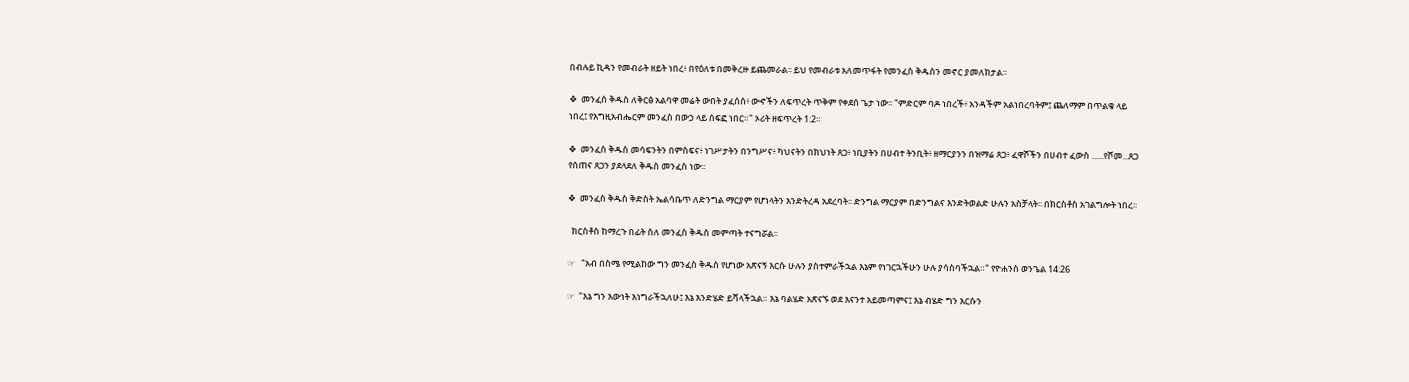በብሉይ ኪዳን የመብራት ዘይት ነበረ፥ በየዕለቱ በመቅረዙ ይጨመራል፡፡ ይህ የመብራቱ አለመጥፋት የመንፈስ ቅዱስን መኖር ያመለክታል፡፡

❖  መንፈስ ቅዱስ ለቅርፅ አልባዋ መሬት ውበት ያፈሰሰ፥ ውኆችን ለፍጥረት ጥቅም የቀደሰ ጌታ ነው፡፡ "ምድርም ባዶ ነበረች፥ አንዳችም አልነበረባትም፤ ጨለማም በጥልቁ ላይ ነበረ፤ የእግዚአብሔርም መንፈስ በውኃ ላይ ሰፍፎ ነበር።" ኦሪት ዘፍጥረት 1:2።

❖  መንፈስ ቅዱስ መሳፍንትን በምስፍና፥ ነገሥታትን በንግሥና፥ ካህናትን በክህነት ጸጋ፥ ነቢያትን በሀብተ ትንቢት፥ ዘማርያንን በዝማሬ ጸጋ፥ ፈዋሾችን በሀብተ ፈውስ ......የሾመ...ጸጋ የሰጠና ጸጋን ያደላደለ ቅዱስ መንፈስ ነው፡፡

❖  መንፈስ ቅዱስ ቅድስት ኤልሳቤጥ ለድንግል ማርያም የሆነላትን እንድትረዳ አደረባት፡፡ ድንግል ማርያም በድንግልና እንድትወልድ ሁሉን አስቻላት፡፡ በክርስቶስ አገልግሎት ነበረ፡፡

  ክርስቶስ ከማረጉ በፊት ስለ መንፈስ ቅዱስ መምጣት ተናግሯል፡፡

☞   "አብ በስሜ የሚልከው ግን መንፈስ ቅዱስ የሆነው አጽናኝ እርሱ ሁሉን ያስተምራችኋል እኔም የነገርኋችሁን ሁሉ ያሳስባችኋል።" የዮሐንስ ወንጌል 14:26

☞  "እኔ ግን እውነት እነግራችኋለሁ፤ እኔ እንድሄድ ይሻላችኋል። እኔ ባልሄድ አጽናኙ ወደ እናንተ አይመጣምና፤ እኔ ብሄድ ግን እርሱን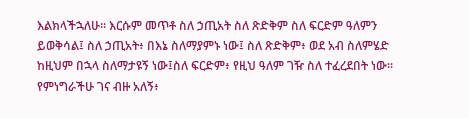እልክላችኋለሁ። እርሱም መጥቶ ስለ ኃጢአት ስለ ጽድቅም ስለ ፍርድም ዓለምን ይወቅሳል፤ ስለ ኃጢአት፥ በእኔ ስለማያምኑ ነው፤ ስለ ጽድቅም፥ ወደ አብ ስለምሄድ ከዚህም በኋላ ስለማታዩኝ ነው፤ስለ ፍርድም፥ የዚህ ዓለም ገዥ ስለ ተፈረደበት ነው። የምነግራችሁ ገና ብዙ አለኝ፥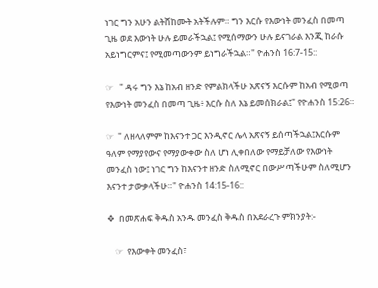ነገር ግን አሁን ልትሸከሙት አትችሉም። ግን እርሱ የእውነት መንፈስ በመጣ ጊዜ ወደ እውነት ሁሉ ይመራችኋል፤ የሚሰማውን ሁሉ ይናገራል እንጂ ከራሱ አይነግርምና፤ የሚመጣውንም ይነግራችኋል።" ዮሐንስ 16:7-15::

☞   " ዳሩ ግን እኔ ከአብ ዘንድ የምልክላችሁ አጽናኝ እርሱም ከአብ የሚወጣ የእውነት መንፈስ በመጣ ጊዜ፥ እርሱ ስለ እኔ ይመሰክራል፤" የዮሐንስ 15:26።

☞  " ለዘላለምም ከእናንተ ጋር እንዲኖር ሌላ አጽናኝ ይሰጣችኋል፤እርሱም ዓለም የማያየውና የማያውቀው ስለ ሆነ ሊቀበለው የማይቻለው የእውነት መንፈስ ነው፤ ነገር ግን ከእናንተ ዘንድ ስለሚኖር በውሥጣችሁም ስለሚሆን እናንተ ታውቃላችሁ።" ዮሐንስ 14:15-16::

❖  በመጽሐፍ ቅዱስ አንዱ መንፈስ ቅዱስ በአደራረጉ ምክንያት:-

    ☞  የእውቀት መንፈስ፣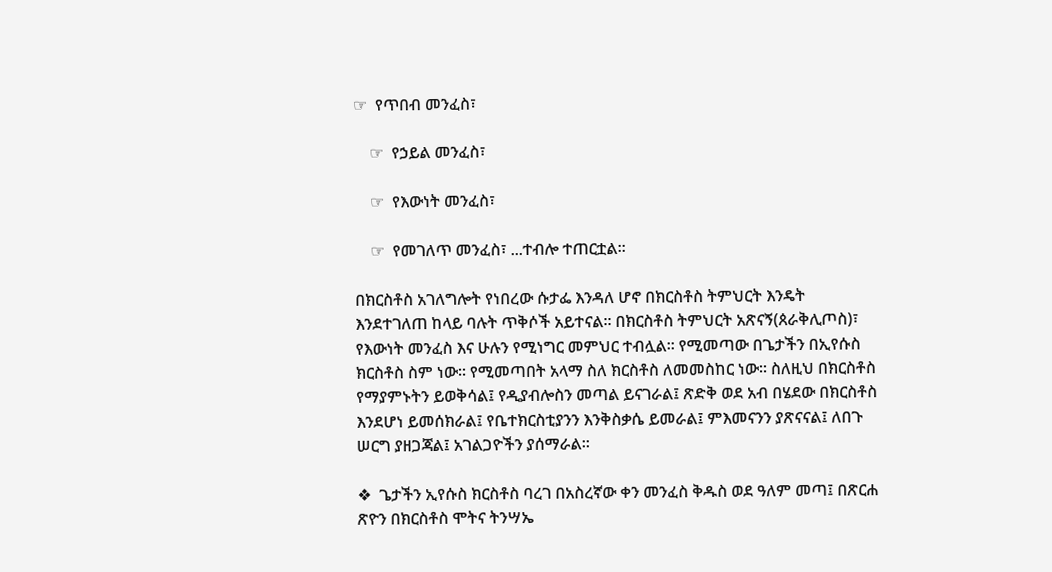☞  የጥበብ መንፈስ፣

    ☞  የኃይል መንፈስ፣

    ☞  የእውነት መንፈስ፣

    ☞  የመገለጥ መንፈስ፣ ...ተብሎ ተጠርቷል፡፡

በክርስቶስ አገለግሎት የነበረው ሱታፌ እንዳለ ሆኖ በክርስቶስ ትምህርት እንዴት እንደተገለጠ ከላይ ባሉት ጥቅሶች አይተናል፡፡ በክርስቶስ ትምህርት አጽናኝ(ጰራቅሊጦስ)፣ የእውነት መንፈስ እና ሁሉን የሚነግር መምህር ተብሏል፡፡ የሚመጣው በጌታችን በኢየሱስ ክርስቶስ ስም ነው፡፡ የሚመጣበት አላማ ስለ ክርስቶስ ለመመስከር ነው፡፡ ስለዚህ በክርስቶስ የማያምኑትን ይወቅሳል፤ የዲያብሎስን መጣል ይናገራል፤ ጽድቅ ወደ አብ በሄደው በክርስቶስ እንደሆነ ይመሰክራል፤ የቤተክርስቲያንን እንቅስቃሴ ይመራል፤ ምእመናንን ያጽናናል፤ ለበጉ ሠርግ ያዘጋጃል፤ አገልጋዮችን ያሰማራል፡፡

❖  ጌታችን ኢየሱስ ክርስቶስ ባረገ በአስረኛው ቀን መንፈስ ቅዱስ ወደ ዓለም መጣ፤ በጽርሐ ጽዮን በክርስቶስ ሞትና ትንሣኤ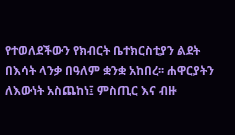የተወለደችውን የክብርት ቤተክርስቲያን ልደት በእሳት ላንቃ በዓለም ቋንቋ አከበረ፡፡ ሐዋርያትን ለእውነት አስጨከነ፤ ምስጢር እና ብዙ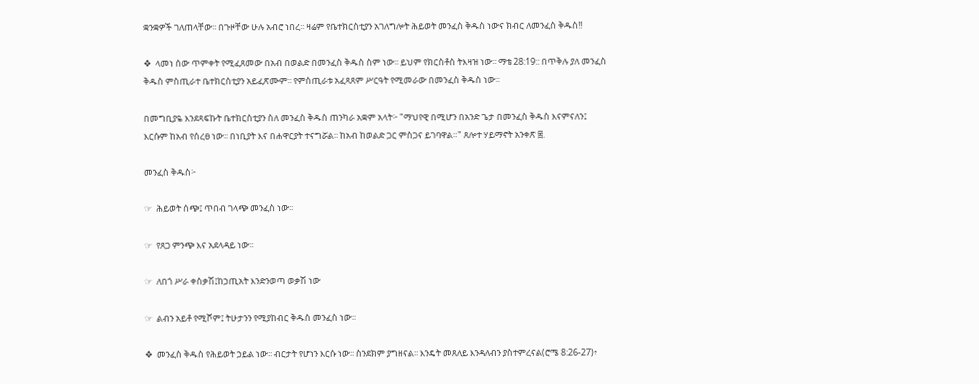ቋንቋዎች ገለጠላቸው፡፡ በጉዞቸው ሁሉ አብሮ ነበረ፡፡ ዛሬም የቤተክርስቲያን አገለግሎት ሕይወት መንፈስ ቅዱስ ነውና ክብር ለመንፈስ ቅዱስ!!

❖  ላመነ ሰው ጥምቀት የሚፈጸመው በአብ በወልድ በመንፈስ ቅዱስ ስም ነው፡፡ ይህም የክርስቶስ ትእዛዝ ነው፡፡ ማቴ 28:19:: በጥቅሉ ያለ መንፈስ ቅዱስ ምስጢራተ ቤተክርስቲያን አይፈጽሙም፡፡ የምስጢራቱ አፈጻጸም ሥርዓት የሚመራው በመንፈስ ቅዱስ ነው፡፡

በመግቢያዬ እንደጻፍኩት ቤተክርስቲያን ስለ መንፈስ ቅዱስ ጠንካራ አቋም አላት፦ "ማህየዊ በሚሆን በአንድ ጌታ በመንፈስ ቅዱስ እናምናለን፤ እርሱም ከአብ የሰረፀ ነው፡፡ በነቢያት እና በሐዋርያት ተናግሯል፡፡ ከአብ ከወልድ ጋር ምስጋና ይገባዋል።" ጸሎተ ሃይማኖት አንቀጽ ፰.

መንፈስ ቅዱስ፦

☞  ሕይወት ሰጭ፤ ጥበብ ገላጭ መንፈስ ነው፡፡

☞  የጸጋ ምንጭ እና አደላዳይ ነው፡፡

☞  ለበጎ ሥራ ቀስቃሽ፤ከኃጢአት እንድንወጣ ወቃሽ ነው

☞  ልብን አይቶ የሚሾም፤ ትሁታንን የሚያከብር ቅዱስ መንፈስ ነው፡፡

❖  መንፈስ ቅዱስ የሕይወት ኃይል ነው፡፡ ብርታት የሆነን እርሱ ነው፡፡ ስንደክም ያግዘናል፡፡ እንዴት መጸለይ እንዳለብን ያስተምረናል(ሮሜ 8:26-27)፥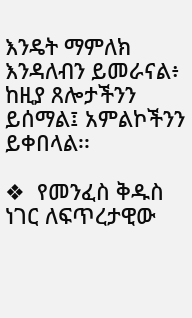እንዴት ማምለክ እንዳለብን ይመራናል፥ ከዚያ ጸሎታችንን ይሰማል፤ አምልኮችንን ይቀበላል፡፡

❖  የመንፈስ ቅዱስ ነገር ለፍጥረታዊው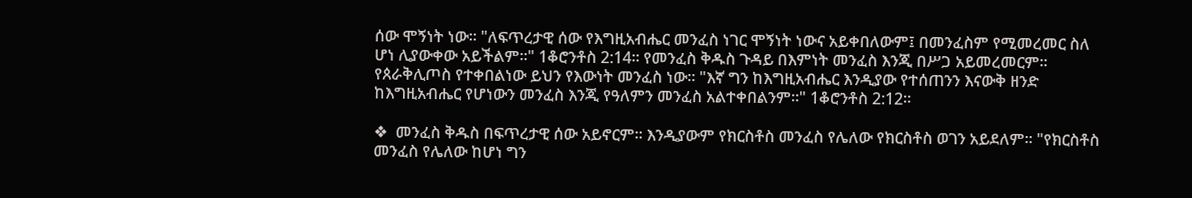ሰው ሞኝነት ነው፡፡ "ለፍጥረታዊ ሰው የእግዚአብሔር መንፈስ ነገር ሞኝነት ነውና አይቀበለውም፤ በመንፈስም የሚመረመር ስለ ሆነ ሊያውቀው አይችልም።" 1ቆሮንቶስ 2:14። የመንፈስ ቅዱስ ጉዳይ በእምነት መንፈስ እንጂ በሥጋ አይመረመርም፡፡ የጰራቅሊጦስ የተቀበልነው ይህን የእውነት መንፈስ ነው፡፡ "እኛ ግን ከእግዚአብሔር እንዲያው የተሰጠንን እናውቅ ዘንድ ከእግዚአብሔር የሆነውን መንፈስ እንጂ የዓለምን መንፈስ አልተቀበልንም።" 1ቆሮንቶስ 2:12።

❖  መንፈስ ቅዱስ በፍጥረታዊ ሰው አይኖርም፡፡ እንዲያውም የክርስቶስ መንፈስ የሌለው የክርስቶስ ወገን አይደለም፡፡ "የክርስቶስ መንፈስ የሌለው ከሆነ ግን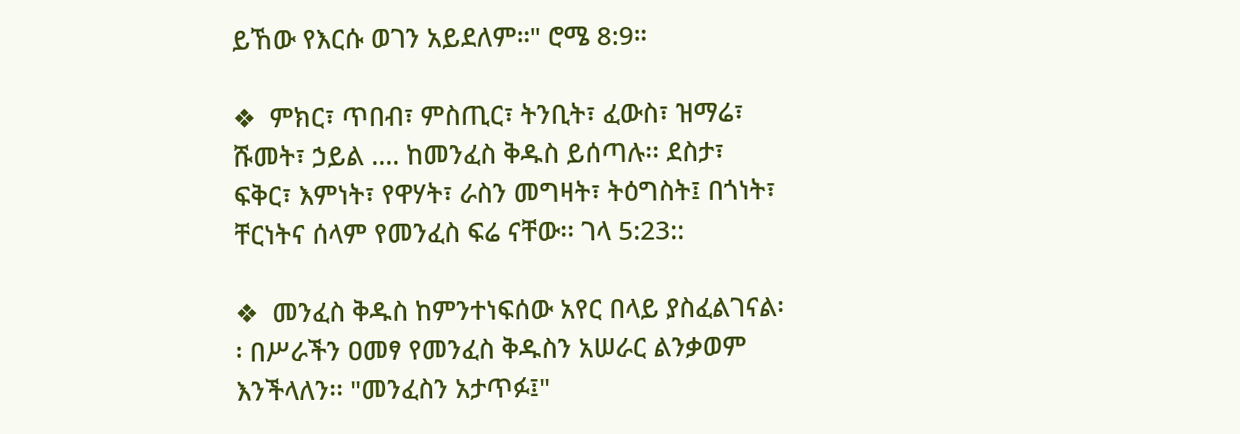ይኸው የእርሱ ወገን አይደለም።" ሮሜ 8:9።

❖  ምክር፣ ጥበብ፣ ምስጢር፣ ትንቢት፣ ፈውስ፣ ዝማሬ፣ ሹመት፣ ኃይል .... ከመንፈስ ቅዱስ ይሰጣሉ፡፡ ደስታ፣ ፍቅር፣ እምነት፣ የዋሃት፣ ራስን መግዛት፣ ትዕግስት፤ በጎነት፣ ቸርነትና ሰላም የመንፈስ ፍሬ ናቸው፡፡ ገላ 5:23::

❖  መንፈስ ቅዱስ ከምንተነፍሰው አየር በላይ ያስፈልገናል፡፡ በሥራችን ዐመፃ የመንፈስ ቅዱስን አሠራር ልንቃወም እንችላለን፡፡ "መንፈስን አታጥፉ፤"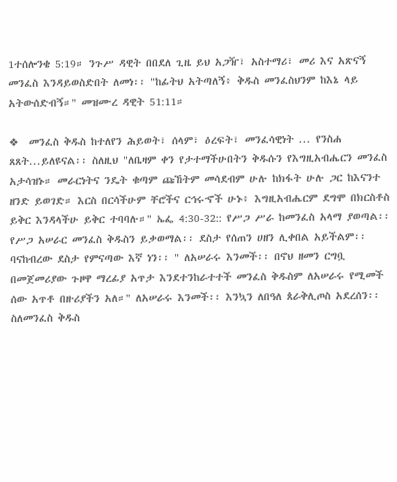1ተሰሎንቄ 5:19። ንጉሥ ዳዊት በበደለ ጊዜ ይህ አጋዥ፣ አስተማሪ፣ መሪ እና አጽናኝ መንፈስ እንዳይወስድበት ለመነ፡፡ "ከፊትህ አትጣለኝ፥ ቅዱስ መንፈስህንም ከእኔ ላይ አትውሰድብኝ።" መዝሙረ ዳዊት 51:11።

❖  መንፈስ ቅዱስ ከተለየን ሕይወት፣ ሰላም፣ ዕረፍት፣ መንፈሳዊነት ... የንስሐ ጸጸት...ይለዩናል፡፡ ስለዚህ "ለቤዛም ቀን የታተማችሁበትን ቅዱሱን የእግዚአብሔርን መንፈስ አታሳዝኑ። መራርነትና ንዴት ቁጣም ጩኸትም መሳደብም ሁሉ ከክፋት ሁሉ ጋር ከእናንተ ዘንድ ይወገድ። እርስ በርሳችሁም ቸሮችና ርኅሩኆች ሁኑ፥ እግዚአብሔርም ደግሞ በክርስቶስ ይቅር እንዳላችሁ ይቅር ተባባሉ።" ኤፌ 4:30-32:: የሥጋ ሥራ ከመንፈስ አላማ ያወጣል፡፡ የሥጋ አሠራር መንፈስ ቅዱስን ይቃወማል፡፡ ደስታ የሰጠን ሀዘን ሊቀበል አይችልም፡፡ ባናከብረው ደስታ የምናጣው እኛ ነን፡፡ " ለአሠራሩ እንመች፡፡ በኖህ ዘመን ርግቧ በመጀመሪያው ጉዞዋ ማረፊያ አጥታ እንደተንከራተተች መንፈስ ቅዱስም ለአሠራሩ የሚመች ሰው አጥቶ በዙሪያችን አለ።" ለአሠራሩ እንመች፡፡ እንኳን ለበዓለ ጰራቅሊጦስ አደረሰን፡፡ ስለመንፈስ ቅዱስ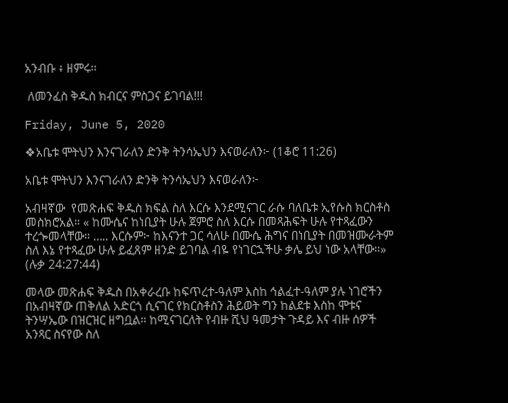አንብቡ ፥ ዘምሩ፡፡

 ለመንፈስ ቅዱስ ክብርና ምስጋና ይገባል!!!

Friday, June 5, 2020

❖አቤቱ ሞትህን እንናገራለን ድንቅ ትንሳኤህን እናወራለን፦ (1ቆሮ 11:26)

አቤቱ ሞትህን እንናገራለን ድንቅ ትንሳኤህን እናወራለን፦

አብዛኛው  የመጽሐፍ ቅዱስ ክፍል ስለ እርሱ እንደሚናገር ራሱ ባለቤቱ ኢየሱስ ክርስቶስ መስክሮአል። « ከሙሴና ከነቢያት ሁሉ ጀምሮ ስለ እርሱ በመጻሕፍት ሁሉ የተጻፈውን ተረጐመላቸው። ….. እርሱም፦ ከእናንተ ጋር ሳለሁ በሙሴ ሕግና በነቢያት በመዝሙራትም ስለ እኔ የተጻፈው ሁሉ ይፈጸም ዘንድ ይገባል ብዬ የነገርኋችሁ ቃሌ ይህ ነው አላቸው።»  (ሉቃ 24:27:44)

መላው መጽሐፍ ቅዱስ በአቀራረቡ ከፍጥረተ-ዓለም እስከ ኅልፈተ-ዓለም ያሉ ነገሮችን በአብዛኛው ጠቅለል አድርጎ ሲናገር የክርስቶስን ሕይወት ግን ከልደቱ እስከ ሞቱና ትንሣኤው በዝርዝር ዘግቧል። ከሚናገርለት የብዙ ሺህ ዓመታት ጉዳይ እና ብዙ ሰዎች አንጻር ስናየው ስለ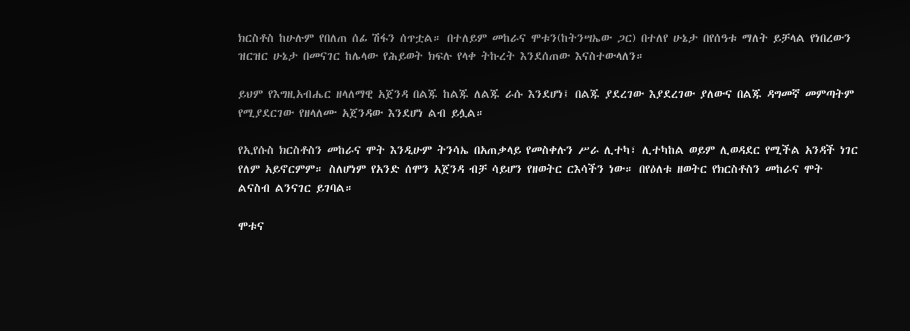ክርስቶስ ከሁሉም የበለጠ ሰፊ ሽፋን ሰጥቷል። በተለይም መከራና ሞቱን(ከትንሣኤው ጋር) በተለየ ሁኔታ በየሰዓቱ ማለት ይቻላል የነበረውን ዝርዝር ሁኔታ በመናገር ከሌላው የሕይወት ክፍሉ የላቀ ትኩረት እንደሰጠው እናስተውላለን።

ይህም የእግዚአብሔር ዘላለማዊ አጀንዳ በልጁ ከልጁ ለልጁ ራሱ እንደሆነ፤ በልጁ ያደረገው እያደረገው ያለውና በልጁ ዳግመኛ መምጣትም የሚያደርገው የዘላለሙ አጀንዳው እንደሆነ ልብ ይሏል።

የኢየሱስ ክርስቶስን መከራና ሞት እንዲሁም ትንሳኤ በአጠቃላይ የመስቀሉን ሥራ ሊተካ፣ ሊተካከል ወይም ሊወዳደር የሚችል አንዳች ነገር የለም አይኖርምም። ስለሆነም የአንድ ሰሞን አጀንዳ ብቻ ሳይሆን የዘወትር ርእሳችን ነው። በየዕለቱ ዘወትር የክርስቶስን መከራና ሞት ልናስብ ልንናገር ይገባል።

ሞቱና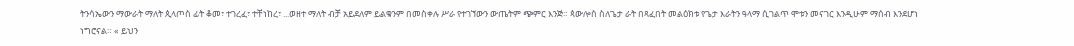ትንሳኤውን ማውራት ማለት ጲላጦስ ፊት ቆመ፣ ተገረፈ፣ ተቸነከረ፣ ...ወዘተ ማለት ብቻ አይደለም ይልቁንም በመስቀሉ ሥራ የተገኘውን ውጤትም ጭምር እንጅ። ጳውሎስ ስለጌታ ራት በጻፈበት መልዕክቱ የጌታ እራትን ዓላማ ሲገልጥ ሞቱን መናገር እንዲሁም ማሰብ እንደሆነ ነግሮናል። « ይህን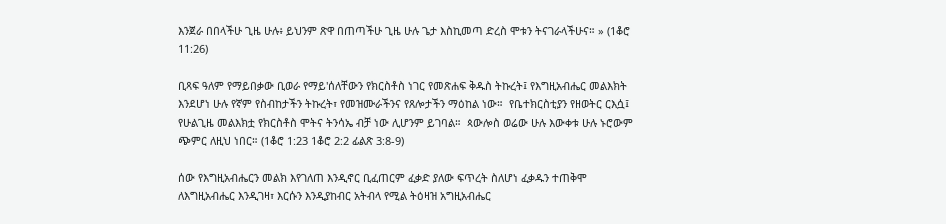እንጀራ በበላችሁ ጊዜ ሁሉ፥ ይህንም ጽዋ በጠጣችሁ ጊዜ ሁሉ ጌታ እስኪመጣ ድረስ ሞቱን ትናገራላችሁና። » (1ቆሮ 11:26)

ቢጻፍ ዓለም የማይበቃው ቢወራ የማይ'ሰለቸውን የክርስቶስ ነገር የመጽሐፍ ቅዱስ ትኩረት፤ የእግዚአብሔር መልእክት እንደሆነ ሁሉ የኛም የስብከታችን ትኩረት፣ የመዝሙራችንና የጸሎታችን ማዕከል ነው።  የቤተክርስቲያን የዘወትር ርእሷ፤ የሁልጊዜ መልእክቷ የክርስቶስ ሞትና ትንሳኤ ብቻ ነው ሊሆንም ይገባል።  ጳውሎስ ወሬው ሁሉ እውቀቱ ሁሉ ኑሮውም ጭምር ለዚህ ነበር። (1ቆሮ 1:23 1ቆሮ 2:2 ፊልጽ 3:8-9)

ሰው የእግዚአብሔርን መልክ እየገለጠ እንዲኖር ቢፈጠርም ፈቃድ ያለው ፍጥረት ስለሆነ ፈቃዱን ተጠቅሞ ለእግዚአብሔር እንዲገዛ፣ እርሱን እንዲያከብር አትብላ የሚል ትዕዛዝ አግዚአብሔር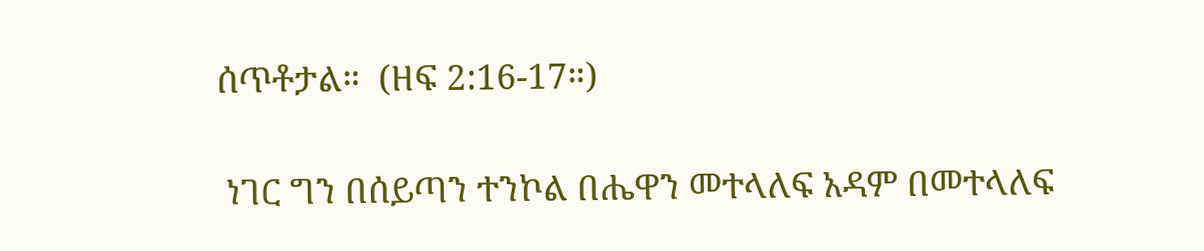ሰጥቶታል።  (ዘፍ 2:16-17።)

 ነገር ግን በሰይጣን ተንኮል በሔዋን መተላለፍ አዳም በመተላለፍ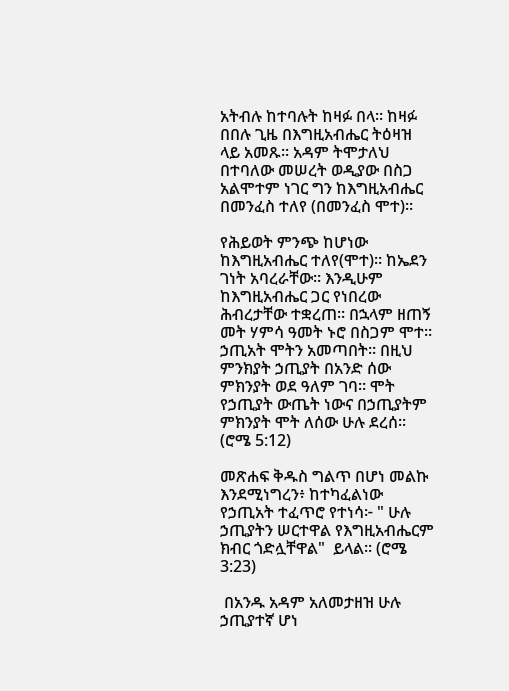አትብሉ ከተባሉት ከዛፉ በላ። ከዛፉ በበሉ ጊዜ በእግዚአብሔር ትዕዛዝ ላይ አመጹ። አዳም ትሞታለህ በተባለው መሠረት ወዲያው በስጋ አልሞተም ነገር ግን ከእግዚአብሔር በመንፈስ ተለየ (በመንፈስ ሞተ)።

የሕይወት ምንጭ ከሆነው ከእግዚአብሔር ተለየ(ሞተ)። ከኤደን ገነት አባረራቸው። እንዲሁም ከእግዚአብሔር ጋር የነበረው ሕብረታቸው ተቋረጠ። በኋላም ዘጠኝ መት ሃምሳ ዓመት ኑሮ በስጋም ሞተ። ኃጢአት ሞትን አመጣበት። በዚህ ምንክያት ኃጢያት በአንድ ሰው ምክንያት ወደ ዓለም ገባ። ሞት የኃጢያት ውጤት ነውና በኃጢያትም ምክንያት ሞት ለሰው ሁሉ ደረሰ።  (ሮሜ 5:12)

መጽሐፍ ቅዱስ ግልጥ በሆነ መልኩ እንደሚነግረን፥ ከተካፈልነው የኃጢአት ተፈጥሮ የተነሳ፦ " ሁሉ ኃጢያትን ሠርተዋል የእግዚአብሔርም ክብር ጎድሏቸዋል"  ይላል። (ሮሜ 3:23)

 በአንዱ አዳም አለመታዘዝ ሁሉ ኃጢያተኛ ሆነ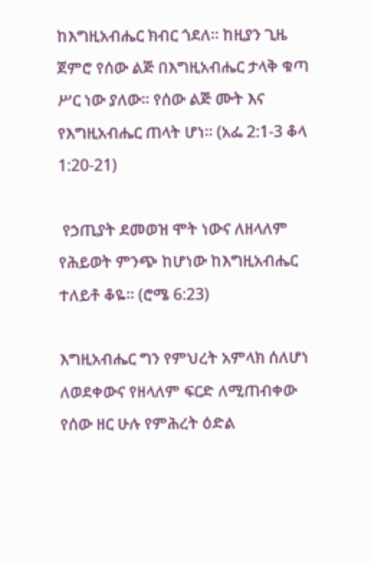ከእግዚአብሔር ክብር ጎደለ። ከዚያን ጊዜ ጀምሮ የሰው ልጅ በእግዚአብሔር ታላቅ ቁጣ ሥር ነው ያለው። የሰው ልጅ ሙት እና የእግዚአብሔር ጠላት ሆነ። (አፌ 2:1-3 ቆላ 1:20-21)

 የኃጢያት ደመወዝ ሞት ነውና ለዘላለም የሕይወት ምንጭ ከሆነው ከእግዚአብሔር ተለይቶ ቆዬ። (ሮሜ 6:23)

እግዚአብሔር ግን የምህረት አምላክ ሰለሆነ ለወደቀውና የዘላለም ፍርድ ለሚጠብቀው የሰው ዘር ሁሉ የምሕረት ዕድል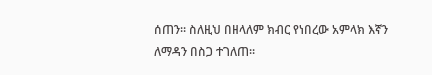ሰጠን። ስለዚህ በዘላለም ክብር የነበረው አምላክ እኛን ለማዳን በስጋ ተገለጠ።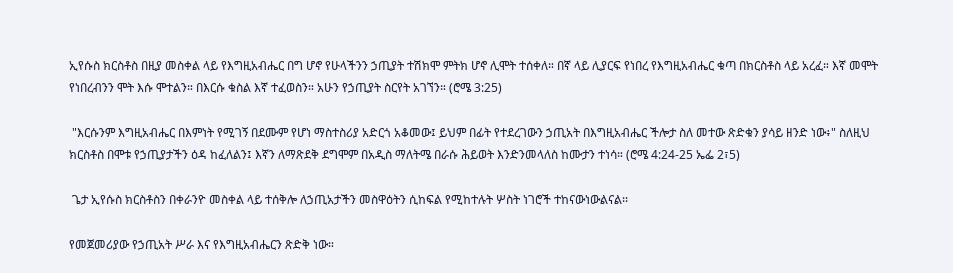ኢየሱስ ክርስቶስ በዚያ መስቀል ላይ የእግዚአብሔር በግ ሆኖ የሁላችንን ኃጢያት ተሽክሞ ምትክ ሆኖ ሊሞት ተሰቀለ። በኛ ላይ ሊያርፍ የነበረ የእግዚአብሔር ቁጣ በክርስቶስ ላይ አረፈ። እኛ መሞት የነበረብንን ሞት እሱ ሞተልን። በእርሱ ቁስል እኛ ተፈወስን። አሁን የኃጢያት ስርየት አገኘን። (ሮሜ 3:25)

 "እርሱንም እግዚአብሔር በእምነት የሚገኝ በደሙም የሆነ ማስተስሪያ አድርጎ አቆመው፤ ይህም በፊት የተደረገውን ኃጢአት በእግዚአብሔር ችሎታ ስለ መተው ጽድቁን ያሳይ ዘንድ ነው፥" ስለዚህ ክርስቶስ በሞቱ የኃጢያታችን ዕዳ ከፈለልን፤ እኛን ለማጽደቅ ደግሞም በአዲስ ማለትሜ በራሱ ሕይወት እንድንመላለስ ከሙታን ተነሳ። (ሮሜ 4:24-25 ኤፌ 2፣5)

 ጌታ ኢየሱስ ክርስቶስን በቀራንዮ መስቀል ላይ ተሰቅሎ ለኃጢአታችን መስዋዕትን ሲከፍል የሚከተሉት ሦስት ነገሮች ተከናውነውልናል፡፡

የመጀመሪያው የኃጢአት ሥራ እና የእግዚአብሔርን ጽድቅ ነው።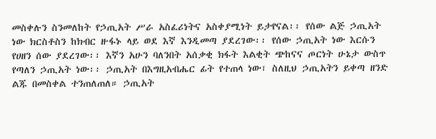መስቀሉን ስንመለከት የኃጢአት ሥራ አስፈሪነትና አስቀያሚነት ይታየናል፡፡ የሰው ልጅ ኃጢአት ነው ክርስቶስን ከክብር ዙፋኑ ላይ ወደ እኛ እንዲመጣ ያደረገው፡፡ የሰው ኃጢአት ነው እርሱን የሀዘን ሰው ያደረገው፡፡ እኛን አሁን ባለንበት አሰቃቂ ክፋት እልቂት ጭከናና ጦርነት ሁኔታ ውስጥ የጣለን ኃጢአት ነው፡፡ ኃጢአት በእግዚአብሔር ፊት የተጠላ ነው፣ ስለዚህ ኃጢአትን ይቀጣ ዘንድ ልጁ በመስቀል ተንጠለጠለ። ኃጢአት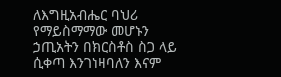ለእግዚአብሔር ባህሪ የማይስማማው መሆኑን ኃጢአትን በክርስቶስ ስጋ ላይ ሲቀጣ እንገነዛባለን እናም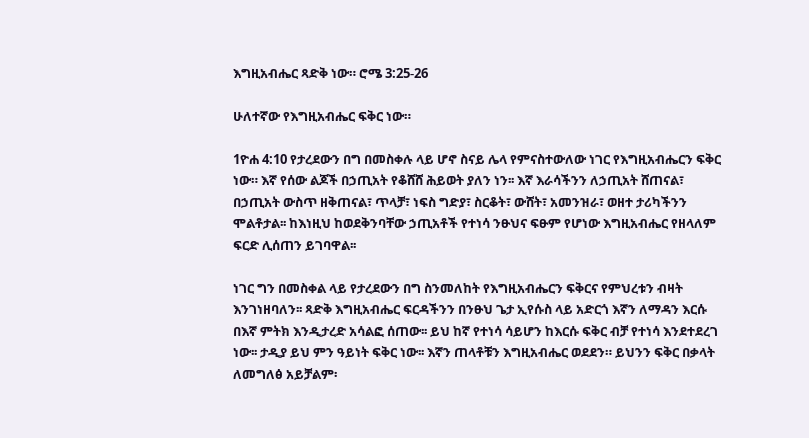እግዚአብሔር ጻድቅ ነው። ሮሜ 3:25-26

ሁለተኛው የእግዚአብሔር ፍቅር ነው።

1ዮሐ 4:10 የታረደውን በግ በመስቀሉ ላይ ሆኖ ስናይ ሌላ የምናስተውለው ነገር የእግዚአብሔርን ፍቅር ነው። እኛ የሰው ልጆች በኃጢአት የቆሸሸ ሕይወት ያለን ነን፡፡ እኛ እራሳችንን ለኃጢአት ሸጠናል፣ በኃጢአት ውስጥ ዘቅጠናል፣ ጥላቻ፣ ነፍስ ግድያ፣ ስርቆት፣ ውሸት፣ አመንዝራ፣ ወዘተ ታሪካችንን ሞልቶታል፡፡ ከእነዚህ ከወደቅንባቸው ኃጢአቶች የተነሳ ንፁህና ፍፁም የሆነው እግዚአብሔር የዘላለም ፍርድ ሊሰጠን ይገባዋል፡፡

ነገር ግን በመስቀል ላይ የታረደውን በግ ስንመለከት የእግዚአብሔርን ፍቅርና የምህረቱን ብዛት እንገነዘባለን፡፡ ጻድቅ እግዚአብሔር ፍርዳችንን በንፁህ ጌታ ኢየሱስ ላይ አድርጎ እኛን ለማዳን እርሱ በእኛ ምትክ እንዲታረድ አሳልፎ ሰጠው፡፡ ይህ ከኛ የተነሳ ሳይሆን ከእርሱ ፍቅር ብቻ የተነሳ እንደተደረገ ነው፡፡ ታዲያ ይህ ምን ዓይነት ፍቅር ነው፡፡ እኛን ጠላቶቹን እግዚአብሔር ወደደን። ይህንን ፍቅር በቃላት ለመግለፅ አይቻልም፡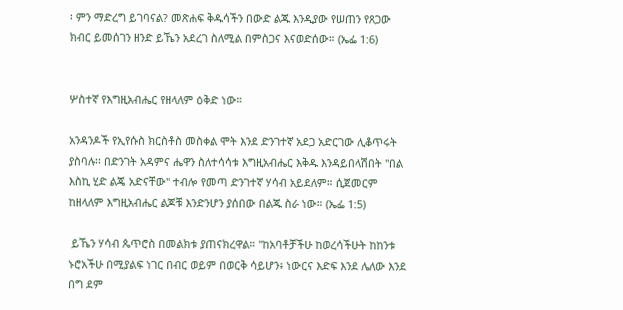፡ ምን ማድረግ ይገባናል? መጽሐፍ ቅዱሳችን በውድ ልጁ እንዲያው የሠጠን የጸጋው ክብር ይመሰገን ዘንድ ይኼን አደረገ ስለሚል በምስጋና እናወድሰው። (ኤፌ 1:6)


ሦስተኛ የእግዚአብሔር የዘላለም ዕቅድ ነው።

አንዳንዶች የኢየሱስ ክርስቶስ መስቀል ሞት እንደ ድንገተኛ አደጋ አድርገው ሊቆጥሩት ያስባሉ፡፡ በድንገት አዳምና ሔዋን ስለተሳሳቱ እግዚአብሔር እቅዱ እንዳይበላሽበት "በል እስኪ ሂድ ልጄ አድናቸው" ተብሎ የመጣ ድንገተኛ ሃሳብ አይደለም። ሲጀመርም ከዘላለም እግዚአብሔር ልጆቹ እንድንሆን ያሰበው በልጁ ስራ ነው። (ኤፌ 1:5)

 ይኼን ሃሳብ ጴጥሮስ በመልክቱ ያጠናክረዋል። "ከአባቶቻችሁ ከወረሳችሁት ከከንቱ ኑሮአችሁ በሚያልፍ ነገር በብር ወይም በወርቅ ሳይሆን፥ ነውርና እድፍ እንደ ሌለው እንደ በግ ደም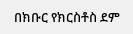በክቡር የክርስቶስ ደም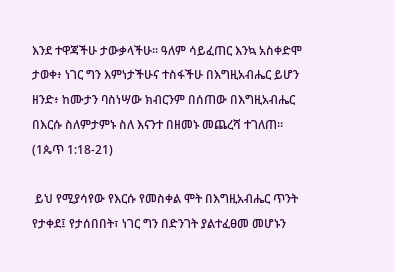እንደ ተዋጃችሁ ታውቃላችሁ። ዓለም ሳይፈጠር እንኳ አስቀድሞ ታወቀ፥ ነገር ግን እምነታችሁና ተስፋችሁ በእግዚአብሔር ይሆን ዘንድ፥ ከሙታን ባስነሣው ክብርንም በሰጠው በእግዚአብሔር በእርሱ ስለምታምኑ ስለ እናንተ በዘመኑ መጨረሻ ተገለጠ። (1ጴጥ 1:18-21)

 ይህ የሚያሳየው የእርሱ የመስቀል ሞት በእግዚአብሔር ጥንት የታቀደ፤ የታሰበበት፣ ነገር ግን በድንገት ያልተፈፀመ መሆኑን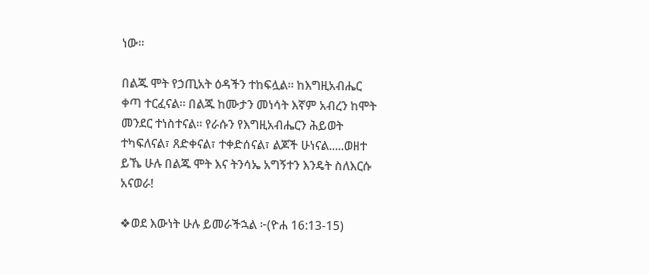ነው፡፡

በልጁ ሞት የኃጢአት ዕዳችን ተከፍሏል። ከእግዚአብሔር ቀጣ ተርፈናል። በልጁ ከሙታን መነሳት እኛም አብረን ከሞት መንደር ተነስተናል። የራሱን የእግዚአብሔርን ሕይወት ተካፍለናል፣ ጸድቀናል፣ ተቀድሰናል፣ ልጆች ሁነናል.....ወዘተ ይኼ ሁሉ በልጁ ሞት እና ትንሳኤ አግኝተን እንዴት ስለእርሱ አናወራ!

❖ወደ እውነት ሁሉ ይመራችኋል ፦(ዮሐ 16:13-15)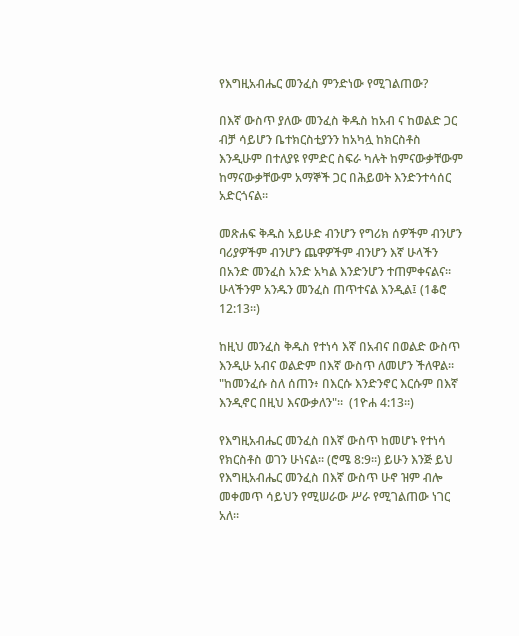የእግዚአብሔር መንፈስ ምንድነው የሚገልጠው?

በእኛ ውስጥ ያለው መንፈስ ቅዱስ ከአብ ና ከወልድ ጋር ብቻ ሳይሆን ቤተክርስቲያንን ከአካሏ ከክርስቶስ እንዲሁም በተለያዩ የምድር ስፍራ ካሉት ከምናውቃቸውም ከማናውቃቸውም አማኞች ጋር በሕይወት እንድንተሳሰር አድርጎናል።

መጽሐፍ ቅዱስ አይሁድ ብንሆን የግሪክ ሰዎችም ብንሆን ባሪያዎችም ብንሆን ጨዋዎችም ብንሆን እኛ ሁላችን በአንድ መንፈስ አንድ አካል እንድንሆን ተጠምቀናልና። ሁላችንም አንዱን መንፈስ ጠጥተናል እንዲል፤ (1ቆሮ 12:13።)

ከዚህ መንፈስ ቅዱስ የተነሳ እኛ በአብና በወልድ ውስጥ  እንዲሁ አብና ወልድም በእኛ ውስጥ ለመሆን ችለዋል። "ከመንፈሱ ስለ ሰጠን፥ በእርሱ እንድንኖር እርሱም በእኛ እንዲኖር በዚህ እናውቃለን"።  (1ዮሐ 4:13።)

የእግዚአብሔር መንፈስ በእኛ ውስጥ ከመሆኑ የተነሳ የክርስቶስ ወገን ሁነናል። (ሮሜ 8:9።) ይሁን እንጅ ይህ የእግዚአብሔር መንፈስ በእኛ ውስጥ ሁኖ ዝም ብሎ መቀመጥ ሳይህን የሚሠራው ሥራ የሚገልጠው ነገር አለ።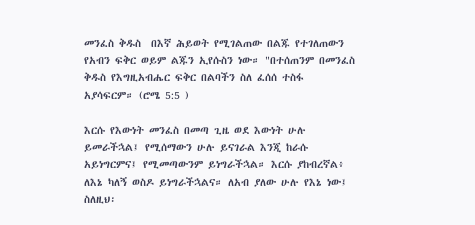መንፈስ ቅዱስ  በእኛ ሕይወት የሚገልጠው በልጁ የተገለጠውን የአብን ፍቅር ወይም ልጁን ኢየሱስን ነው። "በተሰጠንም በመንፈስ ቅዱስ የእግዚአብሔር ፍቅር በልባችን ስለ ፈሰሰ ተስፋ አያሳፍርም። (ሮሜ 5:5 )

እርሱ የእውነት መንፈስ በመጣ ጊዜ ወደ እውነት ሁሉ ይመራችኋል፤ የሚሰማውን ሁሉ ይናገራል እንጂ ከራሱ አይነግርምና፤ የሚመጣውንም ይነግራችኋል። እርሱ ያከብረኛል፥ ለእኔ ካለኝ ወስዶ ይነግራችኋልና። ለአብ ያለው ሁሉ የእኔ ነው፤ ስለዚህ፡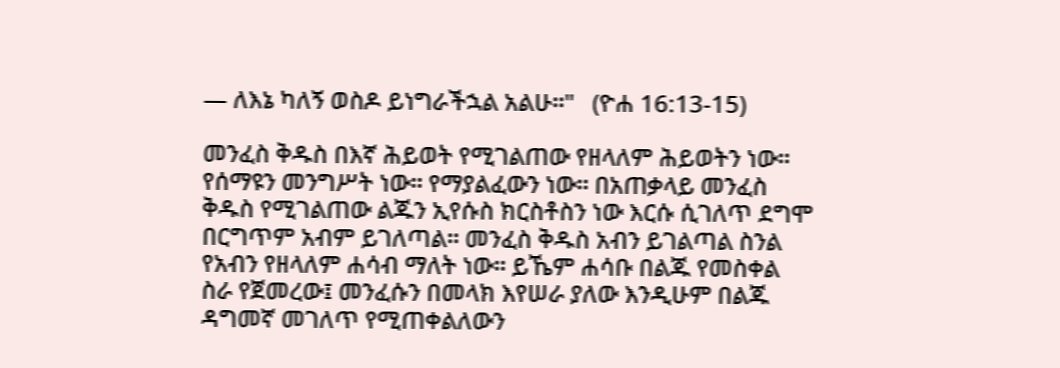— ለእኔ ካለኝ ወስዶ ይነግራችኋል አልሁ።"   (ዮሐ 16:13-15)

መንፈስ ቅዱስ በእኛ ሕይወት የሚገልጠው የዘላለም ሕይወትን ነው። የሰማዩን መንግሥት ነው። የማያልፈውን ነው። በአጠቃላይ መንፈስ ቅዱስ የሚገልጠው ልጁን ኢየሱስ ክርስቶስን ነው እርሱ ሲገለጥ ደግሞ በርግጥም አብም ይገለጣል። መንፈስ ቅዱስ አብን ይገልጣል ስንል የአብን የዘላለም ሐሳብ ማለት ነው። ይኼም ሐሳቡ በልጁ የመስቀል ስራ የጀመረው፤ መንፈሱን በመላክ እየሠራ ያለው እንዲሁም በልጁ ዳግመኛ መገለጥ የሚጠቀልለውን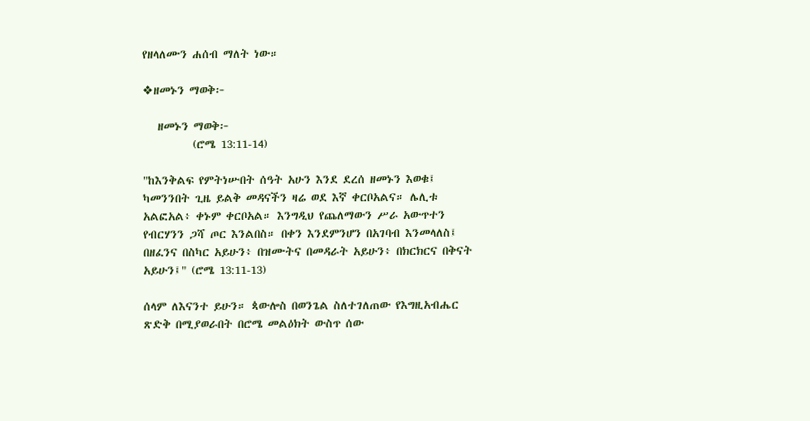የዘላለሙን ሐሰብ ማለት ነው።

❖ዘመኑን ማወቅ፦

   ዘመኑን ማወቅ፦
          (ሮሜ 13:11-14)

"ከእንቅልፍ የምትነሡበት ሰዓት አሁን እንደ ደረሰ ዘመኑን እወቁ፤ ካመንንበት ጊዜ ይልቅ መዳናችን ዛሬ ወደ እኛ ቀርቦአልና። ሌሊቱ አልፎአል፥ ቀኑም ቀርቦአል። እንግዲህ የጨለማውን ሥራ አውጥተን የብርሃንን ጋሻ ጦር እንልበስ። በቀን እንደምንሆን በአገባብ እንመላለስ፤ በዘፈንና በስካር አይሁን፥ በዝሙትና በመዳራት አይሁን፥ በክርክርና በቅናት አይሁን፤" (ሮሜ 13:11-13)

ሰላም ለእናንተ ይሁን። ጳውሎስ በወንጌል ስለተገለጠው የእግዚአብሔር ጽድቅ በሚያወራበት በሮሜ መልዕክት ውስጥ ሰው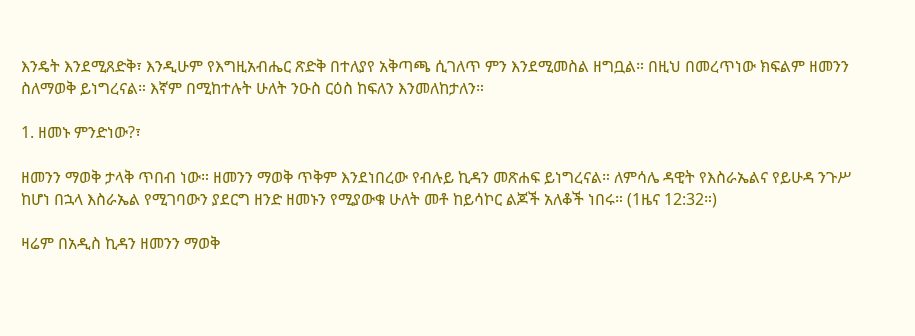እንዴት እንደሚጸድቅ፣ እንዲሁም የእግዚአብሔር ጽድቅ በተለያየ አቅጣጫ ሲገለጥ ምን እንደሚመስል ዘግቧል። በዚህ በመረጥነው ክፍልም ዘመንን ስለማወቅ ይነግረናል። እኛም በሚከተሉት ሁለት ንዑስ ርዕስ ከፍለን እንመለከታለን።

1. ዘመኑ ምንድነው?፣

ዘመንን ማወቅ ታላቅ ጥበብ ነው። ዘመንን ማወቅ ጥቅም እንደነበረው የብሉይ ኪዳን መጽሐፍ ይነግረናል። ለምሳሌ ዳዊት የእስራኤልና የይሁዳ ንጉሥ ከሆነ በኋላ እስራኤል የሚገባውን ያደርግ ዘንድ ዘመኑን የሚያውቁ ሁለት መቶ ከይሳኮር ልጆች አለቆች ነበሩ። (1ዜና 12:32።)

ዛሬም በአዲስ ኪዳን ዘመንን ማወቅ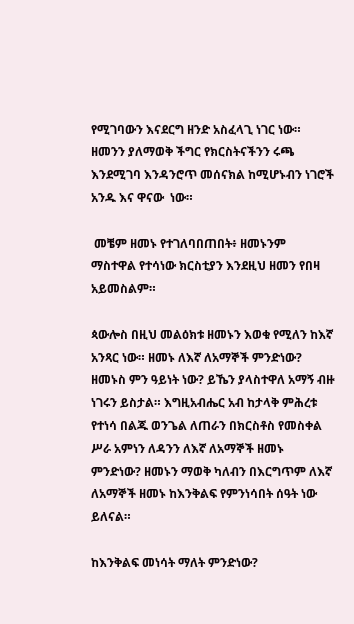የሚገባውን እናደርግ ዘንድ አስፈላጊ ነገር ነው። ዘመንን ያለማወቅ ችግር የክርስትናችንን ሩጫ እንደሚገባ እንዳንሮጥ መሰናክል ከሚሆኑብን ነገሮች አንዱ እና ዋናው  ነው።

 መቼም ዘመኑ የተገለባበጠበት፥ ዘመኑንም  ማስተዋል የተሳነው ክርስቲያን እንደዚህ ዘመን የበዛ አይመስልም።

ጳውሎስ በዚህ መልዕክቱ ዘመኑን እወቁ የሚለን ከእኛ አንጻር ነው። ዘመኑ ለእኛ ለአማኞች ምንድነው? ዘመኑስ ምን ዓይነት ነው? ይኼን ያላስተዋለ አማኝ ብዙ ነገሩን ይስታል። እግዚአብሔር አብ ከታላቅ ምሕረቱ የተነሳ በልጁ ወንጌል ለጠራን በክርስቶስ የመስቀል ሥራ አምነን ለዳንን ለእኛ ለአማኞች ዘመኑ ምንድነው? ዘመኑን ማወቅ ካለብን በእርግጥም ለእኛ ለአማኞች ዘመኑ ከእንቅልፍ የምንነሳበት ሰዓት ነው ይለናል።

ከእንቅልፍ መነሳት ማለት ምንድነው?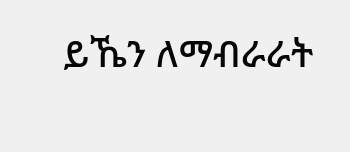ይኼን ለማብራራት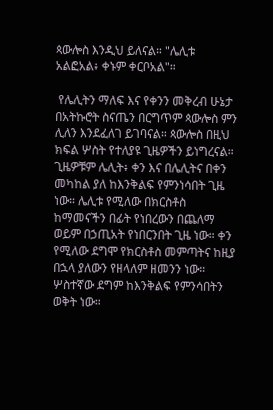ጳውሎስ እንዲህ ይለናል። "ሌሊቱ አልፎአል፥ ቀኑም ቀርቦአል"።

 የሌሊትን ማለፍ እና የቀንን መቅረብ ሁኔታ በአትኩሮት ስናጤን በርግጥም ጳውሎስ ምን ሊለን እንደፈለገ ይገባናል። ጳውሎስ በዚህ ክፍል ሦስት የተለያዩ ጊዜዎችን ይነግረናል። ጊዜዎቹም ሌሊት፥ ቀን እና በሌሊትና በቀን መካከል ያለ ከእንቅልፍ የምንነሳበት ጊዜ ነው። ሌሊቱ የሚለው በክርስቶስ ከማመናችን በፊት የነበረውን በጨለማ ወይም በኃጢአት የነበርንበት ጊዜ ነው። ቀን የሚለው ደግሞ የክርስቶስ መምጣትና ከዚያ በኋላ ያለውን የዘላለም ዘመንን ነው። ሦስተኛው ደግም ከእንቅልፍ የምንሳበትን ወቅት ነው።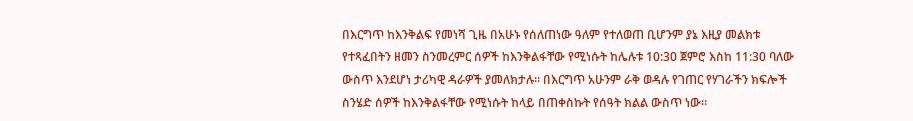በእርግጥ ከእንቅልፍ የመነሻ ጊዜ በአሁኑ የሰለጠነው ዓለም የተለወጠ ቢሆንም ያኔ እዚያ መልክቱ የተጻፈበትን ዘመን ስንመረምር ሰዎች ከእንቅልፋቸው የሚነሱት ከሌሉቱ 10:30 ጀምሮ እስከ 11:30 ባለው ውስጥ እንደሆነ ታሪካዊ ዳራዎች ያመለክታሉ። በእርግጥ አሁንም ራቅ ወዳሉ የገጠር የሃገራችን ክፍሎች ስንሄድ ሰዎች ከእንቅልፋቸው የሚነሱት ከላይ በጠቀስኩት የሰዓት ክልል ውስጥ ነው።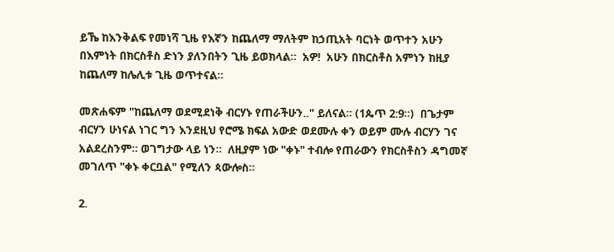ይኼ ከእንቅልፍ የመነሻ ጊዜ የእኛን ከጨለማ ማለትም ከኃጢአት ባርነት ወጥተን አሁን በእምነት በክርስቶስ ድነን ያለንበትን ጊዜ ይወክላል።  አዎ!  አሁን በክርስቶስ አምነን ከዚያ ከጨለማ ከሌሊቱ ጊዜ ወጥተናል።

መጽሐፍም "ከጨለማ ወደሚደነቅ ብርሃኑ የጠራችሁን.." ይለናል። (1ጴጥ 2:9።)  በጌታም ብርሃን ሁነናል ነገር ግን እንደዚህ የሮሜ ክፍል አውድ ወደሙሉ ቀን ወይም ሙሉ ብርሃን ገና አልደረስንም። ወገግታው ላይ ነን።  ለዚያም ነው "ቀኑ" ተብሎ የጠራውን የክርስቶስን ዳግመኛ መገለጥ "ቀኑ ቀርቧል" የሚለን ጳውሎስ።

2.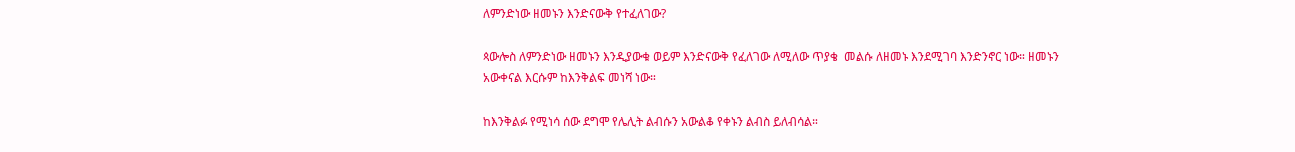ለምንድነው ዘመኑን እንድናውቅ የተፈለገው?

ጳውሎስ ለምንድነው ዘመኑን እንዲያውቁ ወይም እንድናውቅ የፈለገው ለሚለው ጥያቄ  መልሱ ለዘመኑ እንደሚገባ እንድንኖር ነው። ዘመኑን አውቀናል እርሱም ከእንቅልፍ መነሻ ነው።

ከእንቅልፉ የሚነሳ ሰው ደግሞ የሌሊት ልብሱን አውልቆ የቀኑን ልብስ ይለብሳል።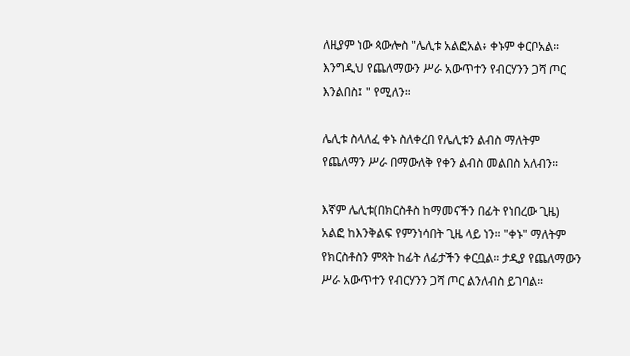ለዚያም ነው ጳውሎስ "ሌሊቱ አልፎአል፥ ቀኑም ቀርቦአል። እንግዲህ የጨለማውን ሥራ አውጥተን የብርሃንን ጋሻ ጦር እንልበስ፤ " የሚለን።

ሌሊቱ ስላለፈ ቀኑ ስለቀረበ የሌሊቱን ልብስ ማለትም የጨለማን ሥራ በማውለቅ የቀን ልብስ መልበስ አለብን።

እኛም ሌሊቱ(በክርስቶስ ከማመናችን በፊት የነበረው ጊዜ) አልፎ ከእንቅልፍ የምንነሳበት ጊዜ ላይ ነን። "ቀኑ" ማለትም የክርስቶስን ምጻት ከፊት ለፊታችን ቀርቧል። ታዲያ የጨለማውን ሥራ አውጥተን የብርሃንን ጋሻ ጦር ልንለብስ ይገባል።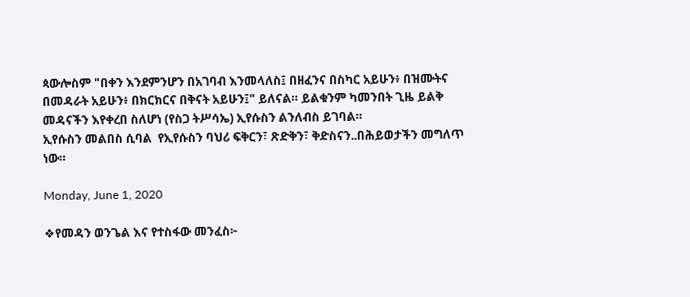ጳውሎስም "በቀን እንደምንሆን በአገባብ እንመላለስ፤ በዘፈንና በስካር አይሁን፥ በዝሙትና በመዳራት አይሁን፥ በክርክርና በቅናት አይሁን፤" ይለናል። ይልቁንም ካመንበት ጊዜ ይልቅ መዳናችን እየቀረበ ስለሆነ (የስጋ ትሥሳኤ) ኢየሱስን ልንለብስ ይገባል።
ኢየሱስን መልበስ ሲባል  የኢየሱስን ባህሪ ፍቅርን፣ ጽድቅን፣ ቅድስናን..በሕይወታችን መግለጥ ነው።

Monday, June 1, 2020

❖የመዳን ወንጌል እና የተስፋው መንፈስ፦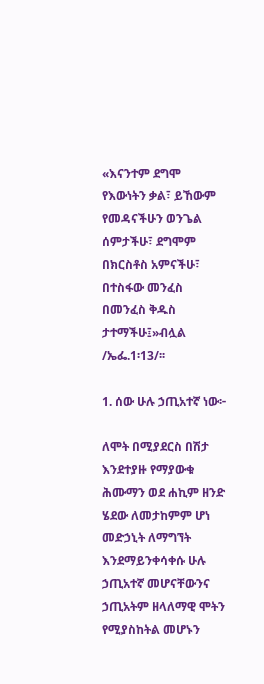«እናንተም ደግሞ የእውነትን ቃል፣ ይኸውም የመዳናችሁን ወንጌል ሰምታችሁ፣ ደግሞም በክርስቶስ አምናችሁ፣ በተስፋው መንፈስ በመንፈስ ቅዱስ ታተማችሁ፤»ብሏል /ኤፌ.1፡13/፡፡

1. ሰው ሁሉ ኃጢአተኛ ነው፦

ለሞት በሚያደርስ በሽታ እንደተያዙ የማያውቁ ሕሙማን ወደ ሐኪም ዘንድ ሄደው ለመታከምም ሆነ መድኃኒት ለማግኘት እንደማይንቀሳቀሱ ሁሉ ኃጢአተኛ መሆናቸውንና ኃጢአትም ዘላለማዊ ሞትን የሚያስከትል መሆኑን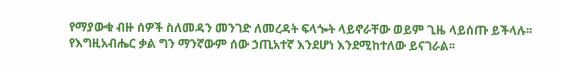የማያውቁ ብዙ ሰዎች ስለመዳን መንገድ ለመረዳት ፍላጐት ላይኖራቸው ወይም ጊዜ ላይሰጡ ይችላሉ፡፡ የእግዚአብሔር ቃል ግን ማንኛውም ሰው ኃጢአተኛ እንደሆነ እንደሚከተለው ይናገራል፡፡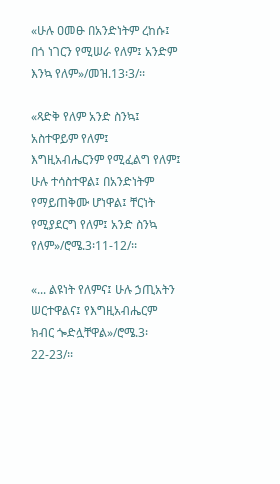«ሁሉ ዐመፁ በአንድነትም ረከሱ፤ በጎ ነገርን የሚሠራ የለም፤ አንድም እንኳ የለም»/መዝ.13፡3/፡፡

«ጻድቅ የለም አንድ ስንኳ፤ አስተዋይም የለም፤ እግዚአብሔርንም የሚፈልግ የለም፤ ሁሉ ተሳስተዋል፤ በአንድነትም የማይጠቅሙ ሆነዋል፤ ቸርነት የሚያደርግ የለም፤ አንድ ስንኳ የለም»/ሮሜ.3፡11-12/፡፡

«... ልዩነት የለምና፤ ሁሉ ኃጢአትን ሠርተዋልና፤ የእግዚአብሔርም ክብር ጐድሏቸዋል»/ሮሜ.3፡22-23/፡፡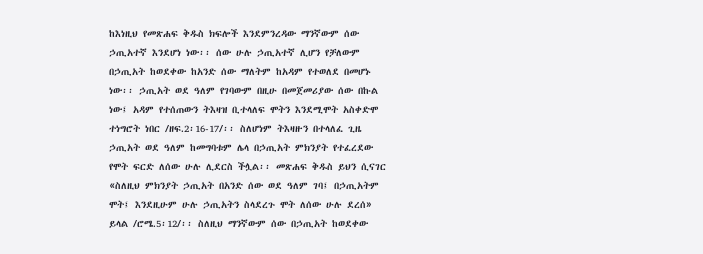ከእነዚህ የመጽሐፍ ቅዱስ ክፍሎች እንደምንረዳው ማንኛውም ሰው ኃጢአተኛ እንደሆነ ነው፡፡ ሰው ሁሉ ኃጢአተኛ ሊሆን የቻለውም በኃጢአት ከወደቀው ከአንድ ሰው ማለትም ከአዳም የተወለደ በመሆኑ ነው፡፡ ኃጢአት ወደ ዓለም የገባውም በዚሁ በመጀመሪያው ሰው በኩል ነው፤ አዳም የተሰጠውን ትእዛዝ ቢተላለፍ ሞትን እንደሚሞት አስቀድሞ ተነግሮት ነበር /ዘፍ.2፡16-17/፡፡ ስለሆነም ትእዛዙን በተላለፈ ጊዜ ኃጢአት ወደ ዓለም ከመግባቱም ሌላ በኃጢአት ምክንያት የተፈረደው የሞት ፍርድ ለሰው ሁሉ ሊደርስ ችሏል፡፡ መጽሐፍ ቅዱስ ይህን ሲናገር «ስለዚህ ምክንያት ኃጢአት በአንድ ሰው ወደ ዓለም ገባ፤ በኃጢአትም ሞት፤ እንደዚሁም ሁሉ ኃጢአትን ስላደረጉ ሞት ለሰው ሁሉ ደረሰ» ይላል /ሮሜ.5፡12/፡፡ ስለዚህ ማንኛውም ሰው በኃጢአት ከወደቀው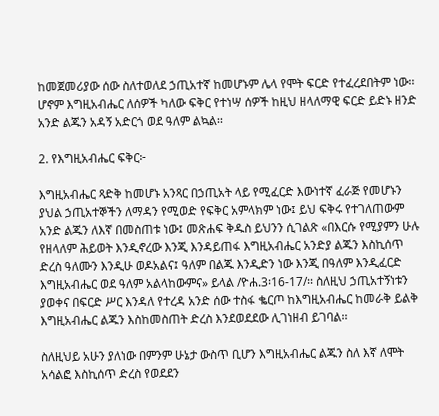ከመጀመሪያው ሰው ስለተወለደ ኃጢአተኛ ከመሆኑም ሌላ የሞት ፍርድ የተፈረደበትም ነው፡፡ ሆኖም እግዚአብሔር ለሰዎች ካለው ፍቅር የተነሣ ሰዎች ከዚህ ዘላለማዊ ፍርድ ይድኑ ዘንድ አንድ ልጁን አዳኝ አድርጎ ወደ ዓለም ልኳል፡፡

2. የእግዚአብሔር ፍቅር፦

እግዚአብሔር ጻድቅ ከመሆኑ አንጻር በኃጢአት ላይ የሚፈርድ እውነተኛ ፈራጅ የመሆኑን ያህል ኃጢአተኞችን ለማዳን የሚወድ የፍቅር አምላክም ነው፤ ይህ ፍቅሩ የተገለጠውም አንድ ልጁን ለእኛ በመስጠቱ ነው፤ መጽሐፍ ቅዱስ ይህንን ሲገልጽ «በእርሱ የሚያምን ሁሉ የዘላለም ሕይወት እንዲኖረው እንጂ እንዳይጠፋ እግዚአብሔር አንድያ ልጁን እስኪሰጥ ድረስ ዓለሙን እንዲሁ ወዶአልና፤ ዓለም በልጁ እንዲድን ነው እንጂ በዓለም እንዲፈርድ እግዚአብሔር ወደ ዓለም አልላከውምና» ይላል /ዮሐ.3፡16-17/፡፡ ስለዚህ ኃጢአተኝነቱን ያወቀና በፍርድ ሥር እንዳለ የተረዳ አንድ ሰው ተስፋ ቈርጦ ከእግዚአብሔር ከመራቅ ይልቅ እግዚአብሔር ልጁን እስከመስጠት ድረስ እንደወደደው ሊገነዘብ ይገባል፡፡

ስለዚህይ አሁን ያለነው በምንም ሁኔታ ውስጥ ቢሆን እግዚአብሔር ልጁን ስለ እኛ ለሞት አሳልፎ እስኪሰጥ ድረስ የወደደን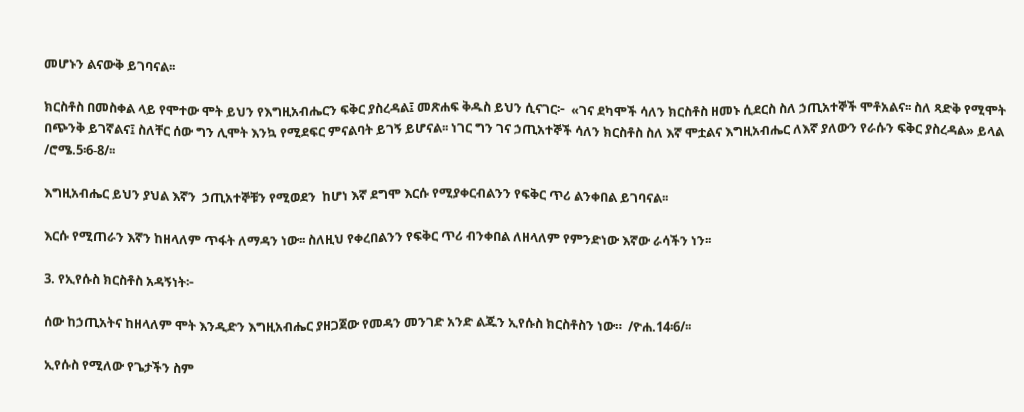መሆኑን ልናውቅ ይገባናል፡፡

ክርስቶስ በመስቀል ላይ የሞተው ሞት ይህን የእግዚአብሔርን ፍቅር ያስረዳል፤ መጽሐፍ ቅዱስ ይህን ሲናገር፦  «ገና ደካሞች ሳለን ክርስቶስ ዘመኑ ሲደርስ ስለ ኃጢአተኞች ሞቶአልና፡፡ ስለ ጻድቅ የሚሞት በጭንቅ ይገኛልና፤ ስለቸር ሰው ግን ሊሞት እንኳ የሚደፍር ምናልባት ይገኝ ይሆናል፡፡ ነገር ግን ገና ኃጢአተኞች ሳለን ክርስቶስ ስለ እኛ ሞቷልና እግዚአብሔር ለእኛ ያለውን የራሱን ፍቅር ያስረዳል» ይላል /ሮሜ.5፡6-8/፡፡

እግዚአብሔር ይህን ያህል እኛን  ኃጢአተኞቹን የሚወደን  ከሆነ እኛ ደግሞ እርሱ የሚያቀርብልንን የፍቅር ጥሪ ልንቀበል ይገባናል፡፡

እርሱ የሚጠራን እኛን ከዘላለም ጥፋት ለማዳን ነው፡፡ ስለዚህ የቀረበልንን የፍቅር ጥሪ ብንቀበል ለዘላለም የምንድነው እኛው ራሳችን ነን፡፡

3. የኢየሱስ ክርስቶስ አዳኝነት፦

ሰው ከኃጢአትና ከዘላለም ሞት እንዲድን እግዚአብሔር ያዘጋጀው የመዳን መንገድ አንድ ልጁን ኢየሱስ ክርስቶስን ነው።  /ዮሐ.14፡6/፡፡

ኢየሱስ የሚለው የጌታችን ስም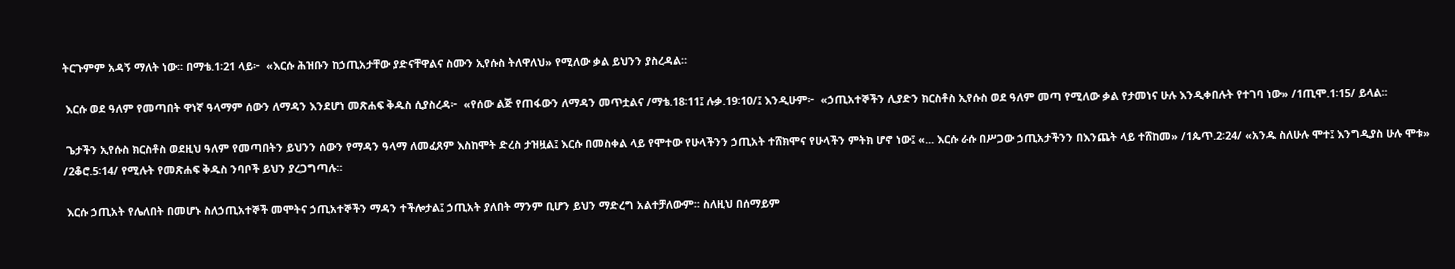ትርጉምም አዳኝ ማለት ነው፡፡ በማቴ.1፡21 ላይ፦  «እርሱ ሕዝቡን ከኃጢአታቸው ያድናቸዋልና ስሙን ኢየሱስ ትለዋለህ» የሚለው ቃል ይህንን ያስረዳል።

 እርሱ ወደ ዓለም የመጣበት ዋነኛ ዓላማም ሰውን ለማዳን እንደሆነ መጽሐፍ ቅዱስ ሲያስረዳ፦  «የሰው ልጅ የጠፋውን ለማዳን መጥቷልና /ማቴ.18፡11፤ ሉቃ.19፡10/፤ እንዲሁም፦  «ኃጢአተኞችን ሊያድን ክርስቶስ ኢየሱስ ወደ ዓለም መጣ የሚለው ቃል የታመነና ሁሉ እንዲቀበሉት የተገባ ነው» /1ጢሞ.1፡15/ ይላል፡፡

 ጌታችን ኢየሱስ ክርስቶስ ወደዚህ ዓለም የመጣበትን ይህንን ሰውን የማዳን ዓላማ ለመፈጸም እስከሞት ድረስ ታዝዟል፤ እርሱ በመስቀል ላይ የሞተው የሁላችንን ኃጢአት ተሸክሞና የሁላችን ምትክ ሆኖ ነው፤ «... እርሱ ራሱ በሥጋው ኃጢአታችንን በእንጨት ላይ ተሸከመ» /1ጴጥ.2፡24/ «አንዱ ስለሁሉ ሞተ፤ እንግዲያስ ሁሉ ሞቱ» /2ቆሮ.5፡14/ የሚሉት የመጽሐፍ ቅዱስ ንባቦች ይህን ያረጋግጣሉ።

 እርሱ ኃጢአት የሌለበት በመሆኑ ስለኃጢአተኞች መሞትና ኃጢአተኞችን ማዳን ተችሎታል፤ ኃጢአት ያለበት ማንም ቢሆን ይህን ማድረግ አልተቻለውም፡፡ ስለዚህ በሰማይም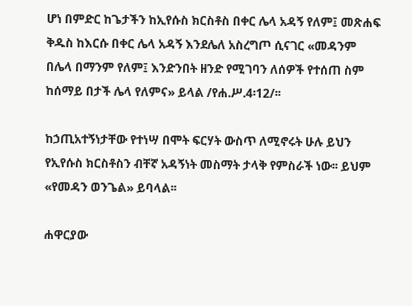ሆነ በምድር ከጌታችን ከኢየሱስ ክርስቶስ በቀር ሌላ አዳኝ የለም፤ መጽሐፍ ቅዱስ ከእርሱ በቀር ሌላ አዳኝ እንደሌለ አስረግጦ ሲናገር «መዳንም በሌላ በማንም የለም፤ እንድንበት ዘንድ የሚገባን ለሰዎች የተሰጠ ስም ከሰማይ በታች ሌላ የለምና» ይላል /የሐ.ሥ.4፡12/፡፡

ከኃጢአተኝነታቸው የተነሣ በሞት ፍርሃት ውስጥ ለሚኖሩት ሁሉ ይህን የኢየሱስ ክርስቶስን ብቸኛ አዳኝነት መስማት ታላቅ የምስራች ነው፡፡ ይህም «የመዳን ወንጌል» ይባላል፡፡

ሐዋርያው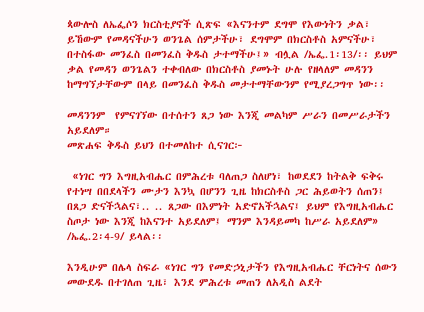ጳውሎስ ለኤፌሶን ክርስቲያኖች ሲጽፍ «እናንተም ደግሞ የእውነትን ቃል፣ ይኸውም የመዳናችሁን ወንጌል ሰምታችሁ፣ ደግሞም በክርስቶስ አምናችሁ፣ በተስፋው መንፈስ በመንፈስ ቅዱስ ታተማችሁ፤» ብሏል /ኤፌ.1፡13/፡፡ ይህም ቃል የመዳን ወንጌልን ተቀብለው በክርስቶስ ያመኑት ሁሉ የዘላለም መዳንን ከማግኘታቸውም በላይ በመንፈስ ቅዱስ መታተማቸውንም የሚያረጋግጥ ነው፡፡

መዳንንም  የምናገኘው በተሰተን ጸጋ ነው እንጂ መልካም ሥራን በመሥራታችን አይደለም።
መጽሐፍ ቅዱስ ይህን በተመለከተ ሲናገር፦

 «ነገር ግን እግዚአብሔር በምሕረቱ ባለጠጋ ስለሆነ፣ ከወደደን ከትልቅ ፍቅሩ የተነሣ በበደላችን ሙታን እንኳ በሆንን ጊዜ ከክርስቶስ ጋር ሕይወትን ሰጠን፤ በጸጋ ድናችኋልና፣.. .. ጸጋው በእምነት አድኖአችኋልና፤ ይህም የእግዚአብሔር ስጦታ ነው እንጂ ከእናንተ አይደለም፤ ማንም እንዳይመካ ከሥራ አይደለም» /ኤፌ.2፡4-9/ ይላል፡፡

እንዲሁም በሌላ ስፍራ «ነገር ግን የመድኃኒታችን የእግዚአብሔር ቸርነትና ሰውን መውደዱ በተገለጠ ጊዜ፣ እንደ ምሕረቱ መጠን ለአዲስ ልደት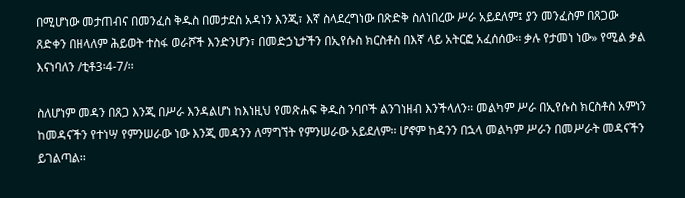በሚሆነው መታጠብና በመንፈስ ቅዱስ በመታደስ አዳነን እንጂ፣ እኛ ስላደረግነው በጽድቅ ስለነበረው ሥራ አይደለም፤ ያን መንፈስም በጸጋው ጸድቀን በዘላለም ሕይወት ተስፋ ወራሾች እንድንሆን፣ በመድኃኒታችን በኢየሱስ ክርስቶስ በእኛ ላይ አትርፎ አፈሰሰው፡፡ ቃሉ የታመነ ነው» የሚል ቃል እናነባለን /ቲቶ3፡4-7/፡፡

ስለሆነም መዳን በጸጋ እንጂ በሥራ እንዳልሆነ ከእነዚህ የመጽሐፍ ቅዱስ ንባቦች ልንገነዘብ እንችላለን፡፡ መልካም ሥራ በኢየሱስ ክርስቶስ አምነን ከመዳናችን የተነሣ የምንሠራው ነው እንጂ መዳንን ለማግኘት የምንሠራው አይደለም፡፡ ሆኖም ከዳንን በኋላ መልካም ሥራን በመሥራት መዳናችን ይገልጣል፡፡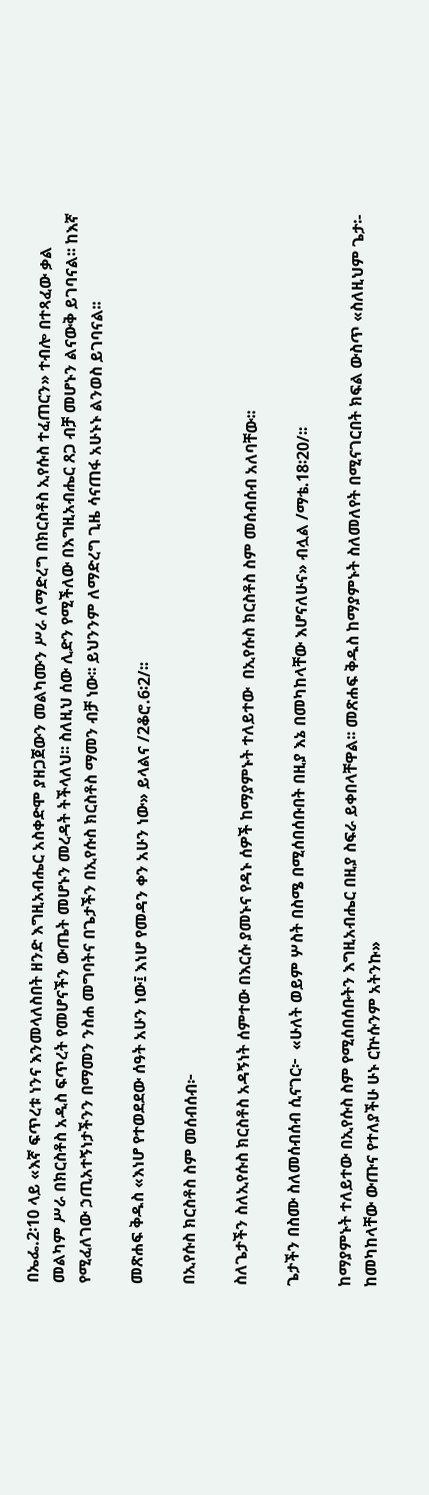በኤፌ.2፡10 ላይ «እኛ ፍጥረቱ ነንና እንመላለስበት ዘንድ እግዚአብሔር አስቀድሞ ያዘጋጀውን መልካሙን ሥራ ለማድረግ በክርስቶስ ኢየሱስ ተፈጠርን» ተብሎ በተጻፈው ቃል መልካም ሥራ በክርስቶስ አዲስ ፍጥረት የመሆናችን ውጤት መሆኑን መረዳት ትችላለህ፡፡ ስለዚህ ሰው ሊድን የሚችለው በእግዚአብሔር ጸጋ ብቻ መሆኑን ልናውቅ ይገባናል፡፡ ከእኛ  የሚፈለገው ኃጢአተኝነታችንን በማመን ንስሐ መግባትና በጌታችን በኢየሱስ ክርስቶስ ማመን ብቻ ነው፡፡ ይህንንም ለማድረግ ጊዜ ሳናጠፋ አሁኑኑ ልንወስ ይገባናል፡፡

መጽሐፍ ቅዱስ «እነሆ የተወደደው ሰዓት አሁን ነው፤ እነሆ የመዳን ቀን አሁን ነው» ይላልና /2ቆሮ.6፡2/፡፡

በኢየሱስ ክርስቶስ ስም መሰብሰብ፦

ስለጌታችን ስለኢየሱስ ክርስቶስ አዳኝነት ሰምተው በእርሱ ያመኑና የዳኑ ሰዎች ከማያምኑት ተለይተው  በኢየሱስ ክርስቶስ ስም መሰብሰብ አለባቸው፡፡

ጌታችን በስሙ ስለመሰብሰብ ሲናገር፦  «ሁለት ወይም ሦስት በስሜ በሚሰበሰቡበት በዚያ እኔ በመካከላቸው እሆናለሁና» ብሏል /ማቴ.18፡20/፡፡

ከማያምኑት ተለይተው በኢየሱስ ስም የሚሰበሰቡትን እግዚአብሔር በዚያ ስፍራ ይቀበላቸዋል፡፡ መጽሐፍ ቅዱስ ከማያምኑት ስለመለየት በሚናገርበት ክፍል ውስጥ «ስለዚህም ጌታ፡- ከመካከላቸው ውጡና የተለያችሁ ሁኑ ርኵሱንም አትንኩ»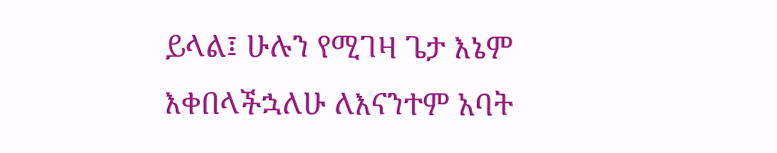ይላል፤ ሁሉን የሚገዛ ጌታ እኔም እቀበላችኋለሁ ለእናንተም አባት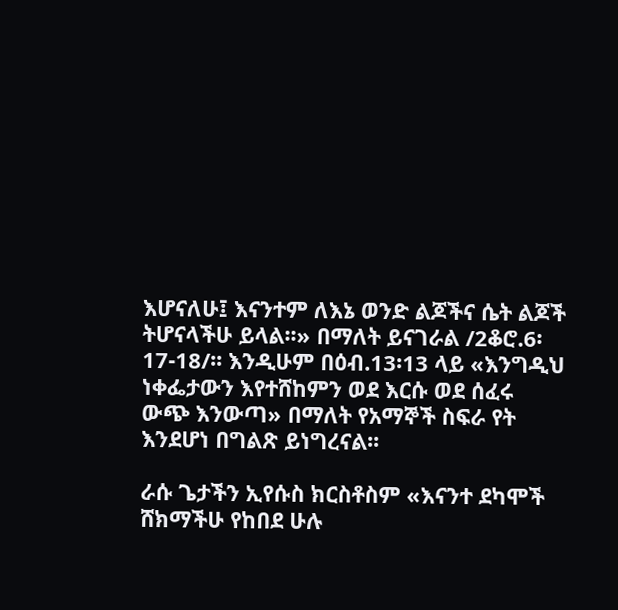እሆናለሁ፤ እናንተም ለእኔ ወንድ ልጆችና ሴት ልጆች ትሆናላችሁ ይላል፡፡» በማለት ይናገራል /2ቆሮ.6፡17-18/፡፡ እንዲሁም በዕብ.13፡13 ላይ «እንግዲህ ነቀፌታውን እየተሸከምን ወደ እርሱ ወደ ሰፈሩ ውጭ እንውጣ» በማለት የአማኞች ስፍራ የት እንደሆነ በግልጽ ይነግረናል፡፡

ራሱ ጌታችን ኢየሱስ ክርስቶስም «እናንተ ደካሞች ሸክማችሁ የከበደ ሁሉ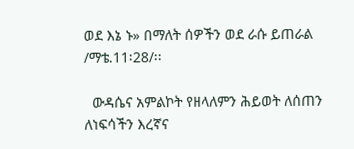ወደ እኔ ኑ» በማለት ሰዎችን ወደ ራሱ ይጠራል /ማቴ.11፡28/፡፡

  ውዳሴና አምልኮት የዘላለምን ሕይወት ለሰጠን ለነፍሳችን እረኛና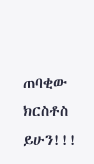ጠባቂው ክርስቶስ ይሁን!!!